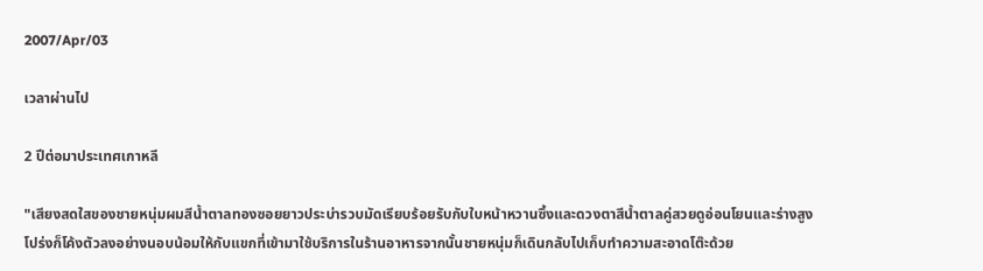2007/Apr/03

เวลาผ่านไป

2 ปีต่อมาประเทศเกาหลี

"เสียงสดใสของชายหนุ่มผมสีน้ำตาลทองซอยยาวประบ่ารวบมัดเรียบร้อยรับกับใบหน้าหวานซึ้งและดวงตาสีน้ำตาลคู่สวยดูอ่อนโยนและร่างสูงโปร่งก็โค้งตัวลงอย่างนอบน้อมให้กับแขกที่เข้ามาใช้บริการในร้านอาหารจากนั้นชายหนุ่มก็เดินกลับไปเก็บทำความสะอาดโต๊ะด้วย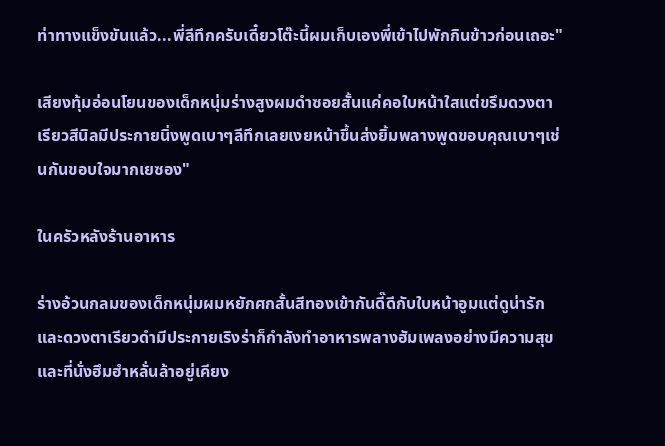ท่าทางแข็งขันแล้ว...พี่ลีทึกครับเดี๋ยวโต๊ะนี้ผมเก็บเองพี่เข้าไปพักกินข้าวก่อนเถอะ"

เสียงทุ้มอ่อนโยนของเด็กหนุ่มร่างสูงผมดำซอยสั้นแค่คอใบหน้าใสแต่ขรึมดวงตาเรียวสีนิลมีประกายนิ่งพูดเบาๆลีทึกเลยเงยหน้าขึ้นส่งยิ้มพลางพูดขอบคุณเบาๆเช่นกันขอบใจมากเยซอง"

ในครัวหลังร้านอาหาร

ร่างอ้วนกลมของเด็กหนุ่มผมหยักศกสั้นสีทองเข้ากันดี๊ดีกับใบหน้าอูมแต่ดูน่ารักและดวงตาเรียวดำมีประกายเริงร่าก็กำลังทำอาหารพลางฮัมเพลงอย่างมีความสุขและที่นั่งฮึมฮำหลั่นล้าอยู่เคียง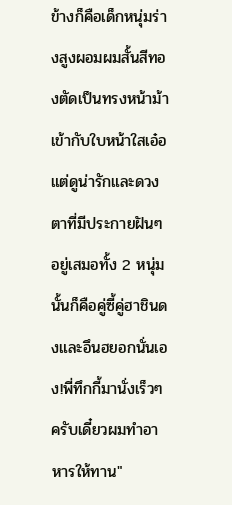ข้างก็คือเด็กหนุ่มร่างสูงผอมผมสั้นสีทองตัดเป็นทรงหน้าม้าเข้ากับใบหน้าใสเอ๋อแต่ดูน่ารักและดวงตาที่มีประกายฝันๆอยู่เสมอทั้ง 2 หนุ่มนั้นก็คือคู่ซี้คู่ฮาชินดงและอึนฮยอกนั่นเอง!พี่ทึกกี้มานั่งเร็วๆครับเดี๋ยวผมทำอาหารให้ทาน"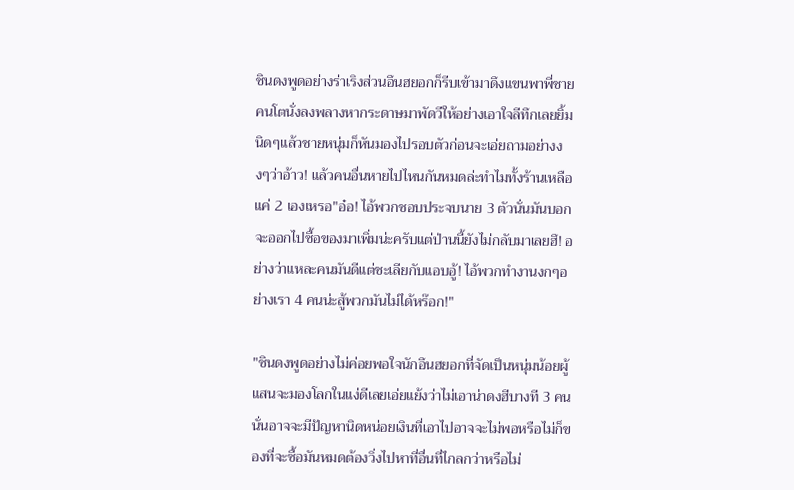ชินดงพูดอย่างร่าเริงส่วนอึนฮยอกก็รีบเข้ามาดึงแขนพาพี่ชายคนโตนั่งลงพลางหากระดาษมาพัดวีให้อย่างเอาใจลีทึกเลยยิ้มนิดๆแล้วชายหนุ่มก็หันมองไปรอบตัวก่อนจะเอ่ยถามอย่างงงๆว่าอ้าว! แล้วคนอื่นหายไปไหนกันหมดล่ะทำไมทั้งร้านเหลือแค่ 2 เองเหรอ"อ๋อ! ไอ้พวกชอบประจบนาย 3 ตัวนั่นมันบอกจะออกไปซื้อของมาเพิ่มน่ะครับแต่ป่านนี้ยังไม่กลับมาเลยฮึ! อย่างว่าแหละคนมันดีแต่ชะเลียกับแอบอู้! ไอ้พวกทำงานงกๆอย่างเรา 4 คนน่ะสู้พวกมันไม่ได้หร๊อก!"

"ชินดงพูดอย่างไม่ค่อยพอใจนักอึนฮยอกที่จัดเป็นหนุ่มน้อยผู้แสนจะมองโลกในแง่ดีเลยเอ่ยแย้งว่าไม่เอาน่าดงฮีบางที 3 คนนั่นอาจจะมีปัญหานิดหน่อยเงินที่เอาไปอาจจะไม่พอหรือไม่ก็ของที่จะซื้อมันหมดต้องวิ่งไปหาที่อื่นที่ไกลกว่าหรือไม่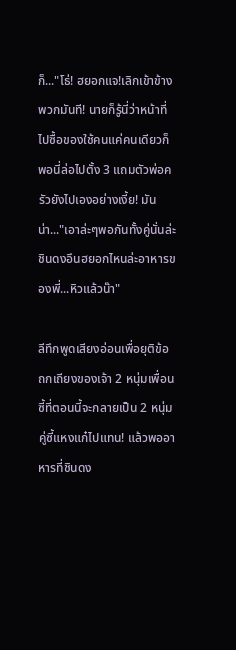ก็..."โธ่! ฮยอกแจ!เลิกเข้าข้างพวกมันที! นายก็รู้นี่ว่าหน้าที่ไปซื้อของใช้คนแค่คนเดียวก็พอนี่ล่อไปตั้ง 3 แถมตัวพ่อครัวยังไปเองอย่างเงี้ย! มันน่า..."เอาล่ะๆพอกันทั้งคู่นั่นล่ะชินดงอึนฮยอกไหนล่ะอาหารของพี่...หิวแล้วน๊า"

ลีทึกพูดเสียงอ่อนเพื่อยุติข้อถกเถียงของเจ้า 2 หนุ่มเพื่อนซี้ที่ตอนนี้จะกลายเป็น 2 หนุ่มคู่ซี้แหงแก๋ไปแทน! แล้วพออาหารที่ชินดง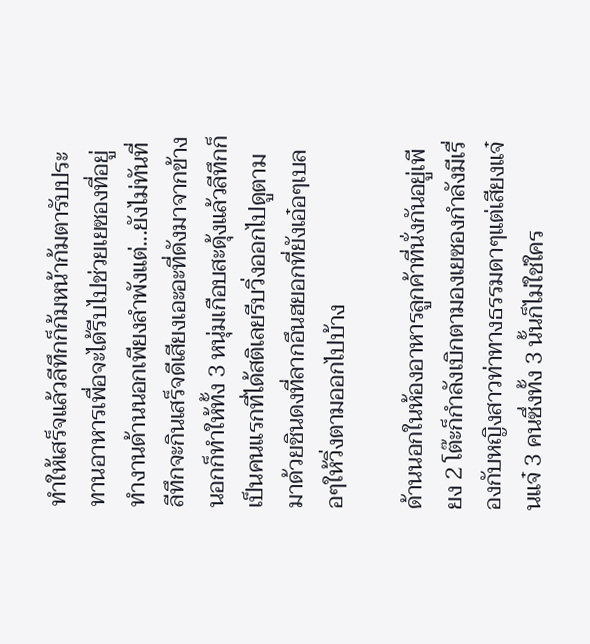ทำให้เสร็จแล้วลีทึกก็ก้มหน้าก้มตารับประทานอาหารเพื่อจะได้รีบไปช่วยเยซองที่อยู่ทำงานด้านนอกเพียงลำพังแต่...ยังไม่ทันที่ลีทึกจะกินเสร็จดีเสียงเอะอะที่ดังมาจากข้างนอกก็ทำให้ทั้ง 3 หนุ่มเกือบสะดุ้งแล้วลีทึกก็เป็นคนแรกที่ได้สติเลยรีบวิ่งออกไปดูตามมาด้วยชินดงที่ลากอึนฮยอกที่ยังเอ๋อๆเบลอๆให้วิ่งตามออกไปบ้าง

ด้านนอกในห้องอาหารลูกค้าที่นั่งกันอยู่เพียง 2 โต๊ะก็กำลังเบิกตามองเยซองกำลังมีเรื่องกับหญิงสาวท่าทางธรรมดาๆแต่เสียงแจ๋นแจ๋ 3 คนซึ่งทั้ง 3 นั้นก็ไม่ใช่ใคร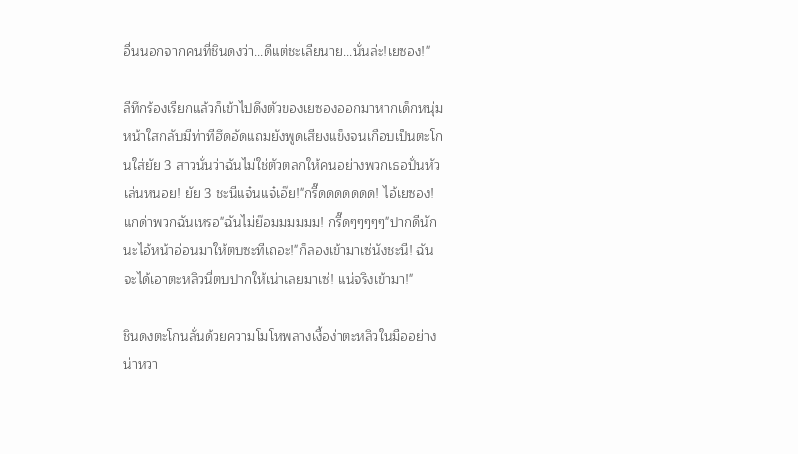อื่นนอกจากคนที่ชินดงว่า...ดีแต่ชะเลียนาย...นั่นล่ะ!เยซอง!"

ลีทึกร้องเรียกแล้วก็เข้าไปดึงตัวของเยซองออกมาหากเด็กหนุ่มหน้าใสกลับมีท่าทีฮึดอัดแถมยังพูดเสียงแข็งจนเกือบเป็นตะโกนใส่ยัย 3 สาวนั่นว่าฉันไม่ใช่ตัวตลกให้คนอย่างพวกเธอปั่นหัวเล่นหนอย! ยัย 3 ชะนีแจ๋นแจ๋เอ๊ย!"กรี๊ดดดดดดด! ไอ้เยซอง! แกด่าพวกฉันเหรอ"ฉันไม่ย๊อมมมมมม! กรี๊ดๆๆๆๆๆ"ปากดีนักนะไอ้หน้าอ่อนมาให้ตบซะทีเถอะ!"ก็ลองเข้ามาเซ่นังชะนี! ฉันจะได้เอาตะหลิวนี่ตบปากให้เน่าเลยมาเซ่! แน่จริงเข้ามา!"

ชินดงตะโกนลั่นด้วยความโมโหพลางเงื้อง่าตะหลิวในมืออย่างน่าหวา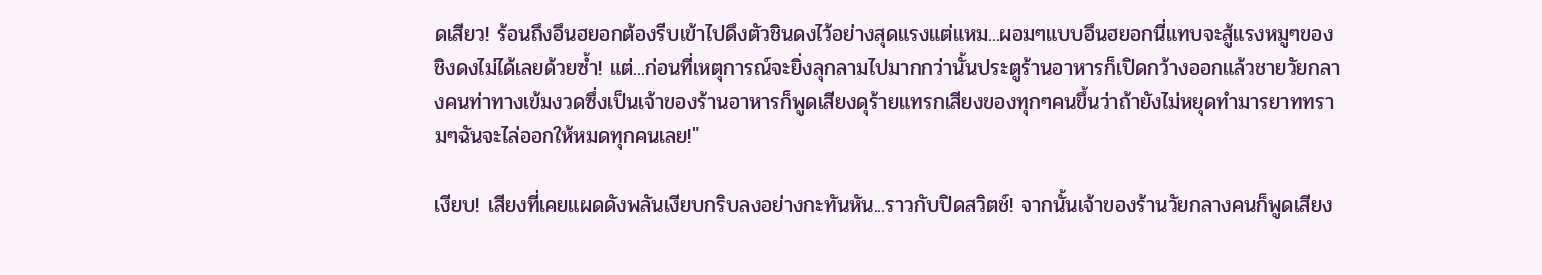ดเสียว! ร้อนถึงอึนฮยอกต้องรีบเข้าไปดึงตัวชินดงไว้อย่างสุดแรงแต่แหม...ผอมๆแบบอึนฮยอกนี่แทบจะสู้แรงหมูๆของชิงดงไม่ได้เลยด้วยซ้ำ! แต่...ก่อนที่เหตุการณ์จะยิ่งลุกลามไปมากกว่านั้นประตูร้านอาหารก็เปิดกว้างออกแล้วชายวัยกลางคนท่าทางเข้มงวดซึ่งเป็นเจ้าของร้านอาหารก็พูดเสียงดุร้ายแทรกเสียงของทุกๆคนขึ้นว่าถ้ายังไม่หยุดทำมารยาททรามๆฉันจะไล่ออกให้หมดทุกคนเลย!"

เงียบ! เสียงที่เคยแผดดังพลันเงียบกริบลงอย่างกะทันหัน...ราวกับปิดสวิตช์! จากนั้นเจ้าของร้านวัยกลางคนก็พูดเสียง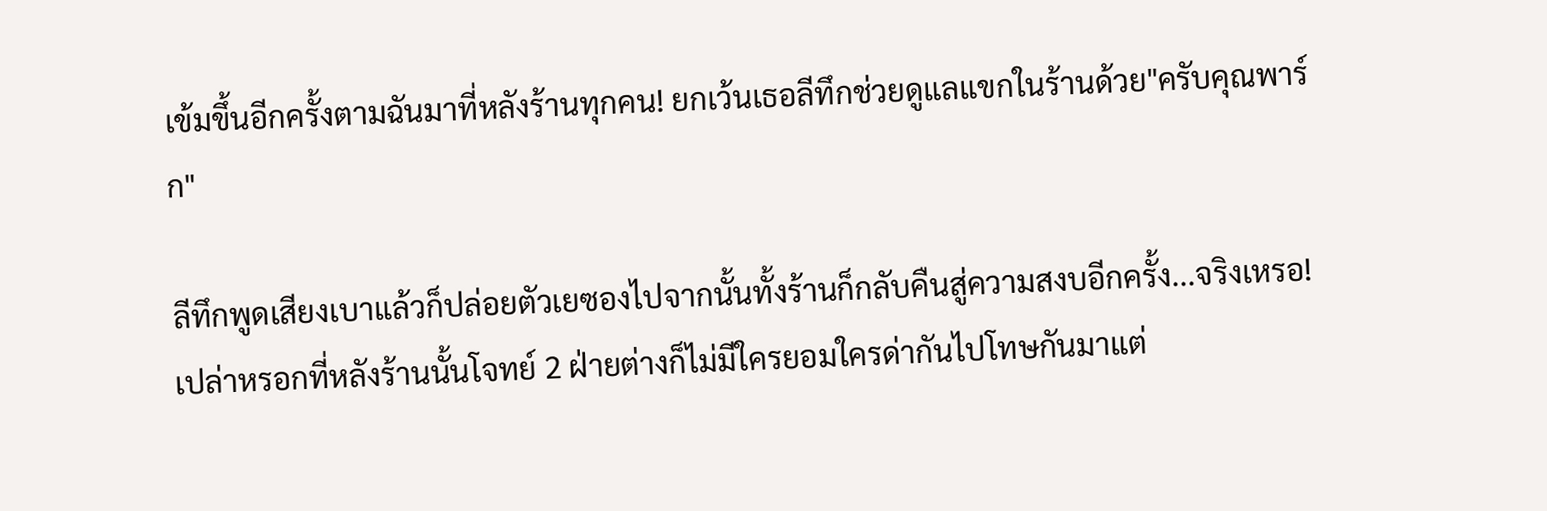เข้มขึ้นอีกครั้งตามฉันมาที่หลังร้านทุกคน! ยกเว้นเธอลีทึกช่วยดูแลแขกในร้านด้วย"ครับคุณพาร์ก"

ลีทึกพูดเสียงเบาแล้วก็ปล่อยตัวเยซองไปจากนั้นทั้งร้านก็กลับคืนสู่ความสงบอีกครั้ง...จริงเหรอ! เปล่าหรอกที่หลังร้านนั้นโจทย์ 2 ฝ่ายต่างก็ไม่มีใครยอมใครด่ากันไปโทษกันมาแต่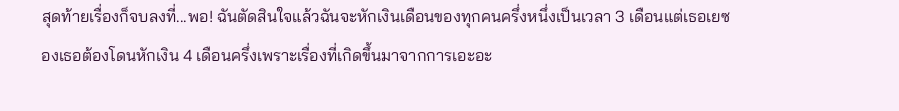สุดท้ายเรื่องก็จบลงที่...พอ! ฉันตัดสินใจแล้วฉันจะหักเงินเดือนของทุกคนครึ่งหนึ่งเป็นเวลา 3 เดือนแต่เธอเยซองเธอต้องโดนหักเงิน 4 เดือนครึ่งเพราะเรื่องที่เกิดขึ้นมาจากการเอะอะ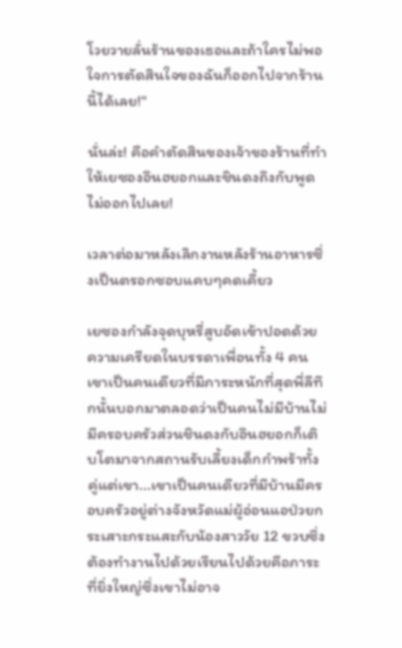โวยวายลั่นร้านของเธอและถ้าใครไม่พอใจการตัดสินใจของฉันก็ออกไปจากร้านนี้ได้เลย!"

นั่นล่ะ! คือคำตัดสินของเจ้าของร้านที่ทำให้เยซองอึนฮยอกและชินดงถึงกับพูดไม่ออกไปเลย!

เวลาต่อมาหลังเลิกงานหลังร้านอาหารซึ่งเป็นตรอกซอบแคบๆคดเคี้ยว

เยซองกำลังจุดบุหรี่สูบอัดเข้าปอดด้วยความเครียดในบรรดาเพื่อนทั้ง 4 คนเขาเป็นคนเดียวที่มีภาระหนักที่สุดพี่ลีทึกนั้นบอกมาตลอดว่าเป็นคนไม่มีบ้านไม่มีครอบครัวส่วนชินดงกับอึนฮยอกก็เติบโตมาจากสถานรับเลี้ยงเด็กกำพร้าทั้งคู่แต่เขา...เขาเป็นคนเดียวที่มีบ้านมีครอบครัวอยู่ต่างจังหวัดแม่ผู้อ่อนแอป่วยกระเสาะกระแสะกับน้องสาววัย 12 ขวบซึ่งต้องทำงานไปด้วยเรียนไปด้วยคือภาระที่ยิ่งใหญ่ซึ่งเขาไม่อาจ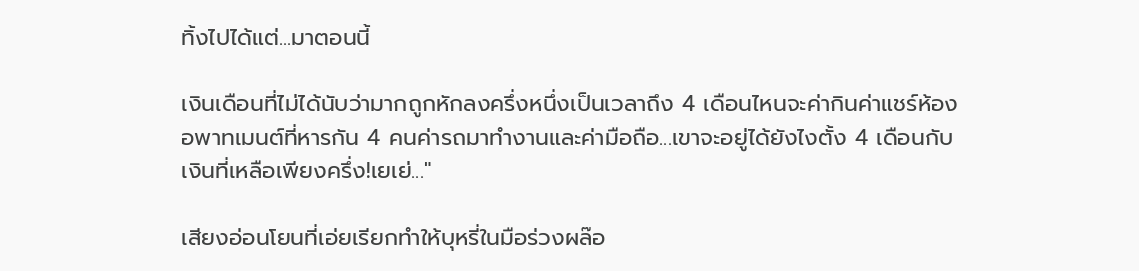ทิ้งไปได้แต่...มาตอนนี้

เงินเดือนที่ไม่ได้นับว่ามากถูกหักลงครึ่งหนึ่งเป็นเวลาถึง 4 เดือนไหนจะค่ากินค่าแชร์ห้องอพาทเมนต์ที่หารกัน 4 คนค่ารถมาทำงานและค่ามือถือ...เขาจะอยู่ได้ยังไงตั้ง 4 เดือนกับเงินที่เหลือเพียงครึ่ง!เยเย่..."

เสียงอ่อนโยนที่เอ่ยเรียกทำให้บุหรี่ในมือร่วงผล๊อ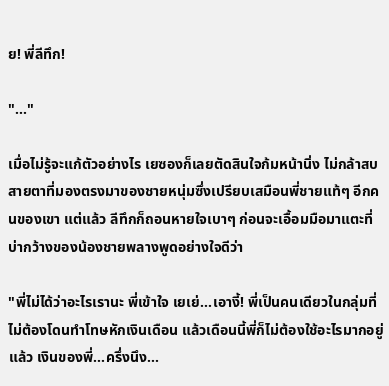ย! พี่ลีทึก!

"..."

เมื่อไม่รู้จะแก้ตัวอย่างไร เยซองก็เลยตัดสินใจก้มหน้านิ่ง ไม่กล้าสบสายตาที่มองตรงมาของชายหนุ่มซึ่งเปรียบเสมือนพี่ชายแท้ๆ อีกคนของเขา แต่แล้ว ลีทึกก็ถอนหายใจเบาๆ ก่อนจะเอื้อมมือมาแตะที่บ่ากว้างของน้องชายพลางพูดอย่างใจดีว่า

"พี่ไม่ได้ว่าอะไรเรานะ พี่เข้าใจ เยเย่...เอางี้! พี่เป็นคนเดียวในกลุ่มที่ไม่ต้องโดนทำโทษหักเงินเดือน แล้วเดือนนี้พี่ก็ไม่ต้องใช้อะไรมากอยู่แล้ว เงินของพี่...ครึ่งนึง...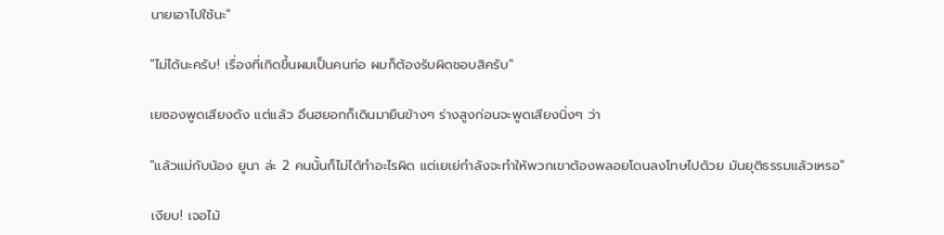นายเอาไปใช้นะ"

"ไม่ได้นะครับ! เรื่องที่เกิดขึ้นผมเป็นคนก่อ ผมก็ต้องรับผิดชอบสิครับ"

เยซองพูดเสียงดัง แต่แล้ว อึนฮยอกก็เดินมายืนข้างๆ ร่างสูงก่อนจะพูดเสียงนิ่งๆ ว่า

"แล้วแม่กับน้อง ยูนา ล่ะ 2 คนนั้นก็ไม่ได้ทำอะไรผิด แต่เยเย่กำลังจะทำให้พวกเขาต้องพลอยโดนลงโทษไปด้วย มันยุติธรรมแล้วเหรอ"

เงียบ! เจอไม้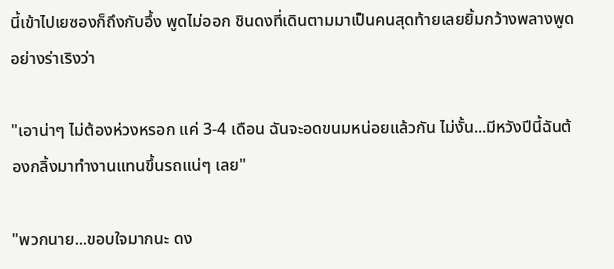นี้เข้าไปเยซองก็ถึงกับอึ้ง พูดไม่ออก ชินดงที่เดินตามมาเป็นคนสุดท้ายเลยยิ้มกว้างพลางพูดอย่างร่าเริงว่า

"เอาน่าๆ ไม่ต้องห่วงหรอก แค่ 3-4 เดือน ฉันจะอดขนมหน่อยแล้วกัน ไม่งั้น...มีหวังปีนี้ฉันต้องกลิ้งมาทำงานแทนขึ้นรถแน่ๆ เลย"

"พวกนาย...ขอบใจมากนะ ดง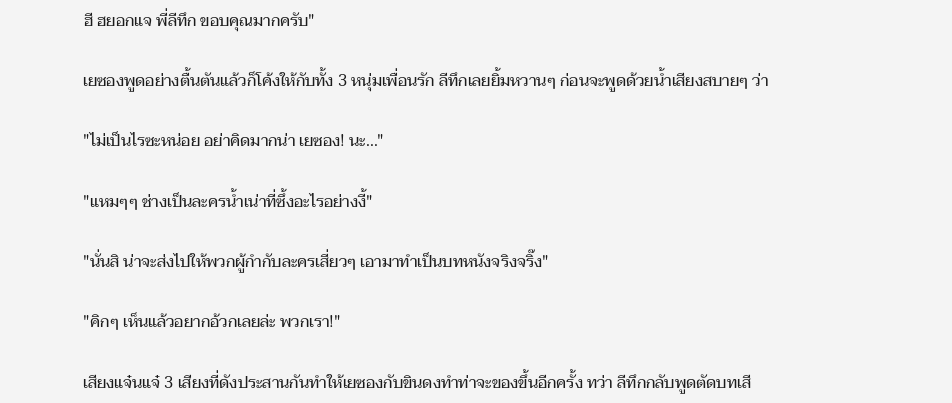ฮี ฮยอกแจ พี่ลีทึก ขอบคุณมากครับ"

เยซองพูดอย่างตื้นตันแล้วก็โค้งให้กับทั้ง 3 หนุ่มเพื่อนรัก ลีทึกเลยยิ้มหวานๆ ก่อนจะพูดด้วยน้ำเสียงสบายๆ ว่า

"ไม่เป็นไรซะหน่อย อย่าคิดมากน่า เยซอง! นะ..."

"แหมๆๆ ช่างเป็นละครน้ำเน่าที่ซึ้งอะไรอย่างงี้"

"นั่นสิ น่าจะส่งไปให้พวกผู้กำกับละครเสี่ยวๆ เอามาทำเป็นบทหนังจริงจริ๊ง"

"คิกๆ เห็นแล้วอยากอ้วกเลยล่ะ พวกเรา!"

เสียงแจ๋นแจ๋ 3 เสียงที่ดังประสานกันทำให้เยซองกับขินดงทำท่าจะของขึ้นอีกครั้ง ทว่า ลีทึกกลับพูดตัดบทเสี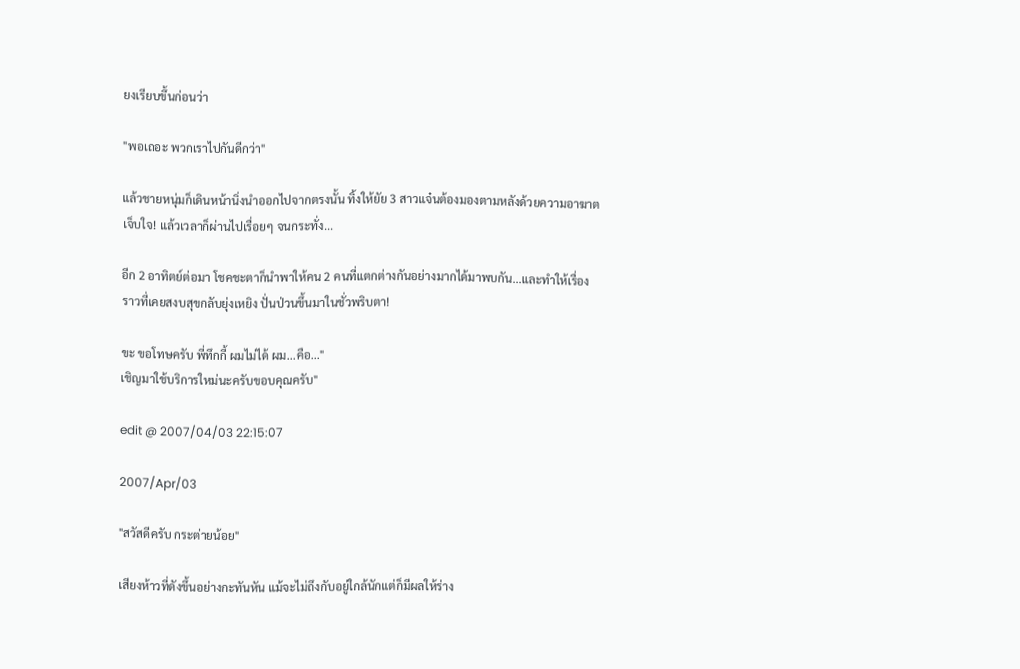ยงเรียบขึ้นก่อนว่า

"พอเถอะ พวกเราไปกันดีกว่า"

แล้วชายหนุ่มก็เดินหน้านิ่งนำออกไปจากตรงนั้น ทิ้งให้ยัย 3 สาวแจ๋นต้องมองตามหลังด้วยความอาฆาต เจ็บใจ! แล้วเวลาก็ผ่านไปเรื่อยๆ จนกระทั่ง...

อีก 2 อาทิตย์ต่อมา โชคชะตาก็นำพาให้คน 2 คนที่แตกต่างกันอย่างมากได้มาพบกัน...และทำให้เรื่องราวที่เคยสงบสุขกลับยุ่งเหยิง ปั่นป่วนขึ้นมาในชั่วพริบตา!

ขะ ขอโทษครับ พี่ทึกกี้ ผมไม่ได้ ผม...คือ..."
เชิญมาใช้บริการใหม่นะครับขอบคุณครับ"

edit @ 2007/04/03 22:15:07

2007/Apr/03

"สวัสดีครับ กระต่ายน้อย"

เสียงห้าวที่ดังขึ้นอย่างกะทันหัน แม้จะไม่ถึงกับอยู่ใกล้นักแต่ก็มีผลให้ร่าง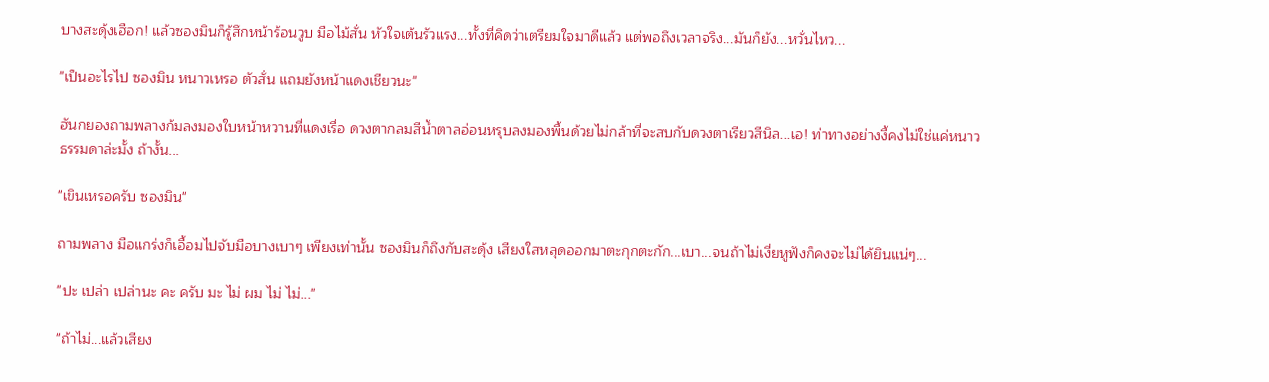บางสะดุ้งเฮือก! แล้วซองมินก็รู้สึกหน้าร้อนวูบ มือไม้สั่น หัวใจเต้นรัวแรง...ทั้งที่คิดว่าเตรียมใจมาดีแล้ว แต่พอถึงเวลาจริง...มันก็ยัง...หวั่นไหว...

"เป็นอะไรไป ซองมิน หนาวเหรอ ตัวสั่น แถมยังหน้าแดงเชียวนะ"

ฮันกยองถามพลางก้มลงมองใบหน้าหวานที่แดงเรื่อ ดวงตากลมสีน้ำตาลอ่อนหรุบลงมองพื้นด้วยไม่กล้าที่จะสบกับดวงตาเรียวสีนิล...เอ! ท่าทางอย่างงี้คงไม่ใช่แค่หนาวธรรมดาล่ะมั้ง ถ้างั้น...

"เขินเหรอครับ ซองมิน"

ถามพลาง มือแกร่งก็เอื้อมไปจับมือบางเบาๆ เพียงเท่านั้น ซองมินก็ถึงกับสะดุ้ง เสียงใสหลุดออกมาตะกุกตะกัก...เบา...จนถ้าไม่เงี่ยหูฟังก็คงจะไม่ได้ยินแน่ๆ...

"ปะ เปล่า เปล่านะ คะ ครับ มะ ไม่ ผม ไม่ ไม่..."

"ถ้าไม่...แล้วเสียง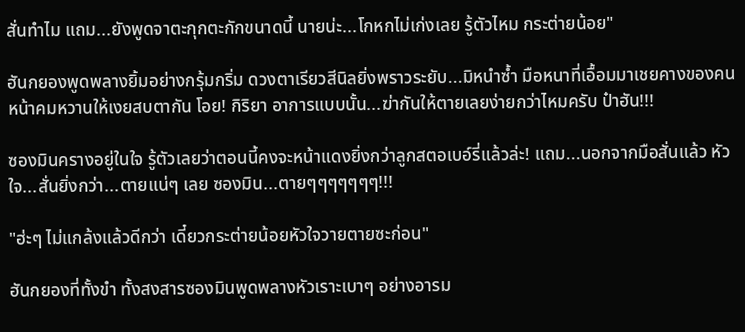สั่นทำไม แถม...ยังพูดจาตะกุกตะกักขนาดนี้ นายน่ะ...โกหกไม่เก่งเลย รู้ตัวไหม กระต่ายน้อย"

ฮันกยองพูดพลางยิ้มอย่างกรุ้มกริ่ม ดวงตาเรียวสีนิลยิ่งพราวระยับ...มิหนำซ้ำ มือหนาที่เอื้อมมาเชยคางของคนหน้าคมหวานให้เงยสบตากัน โอย! กิริยา อาการแบบนั้น...ฆ่ากันให้ตายเลยง่ายกว่าไหมครับ ป๋าฮัน!!!

ซองมินครางอยู่ในใจ รู้ตัวเลยว่าตอนนี้คงจะหน้าแดงยิ่งกว่าลูกสตอเบอ์รี่แล้วล่ะ! แถม...นอกจากมือสั่นแล้ว หัวใจ...สั่นยิ่งกว่า...ตายแน่ๆ เลย ซองมิน...ตายๆๆๆๆๆๆๆ!!!

"ฮ่ะๆ ไม่แกล้งแล้วดีกว่า เดี๋ยวกระต่ายน้อยหัวใจวายตายซะก่อน"

ฮันกยองที่ทั้งขำ ทั้งสงสารซองมินพูดพลางหัวเราะเบาๆ อย่างอารม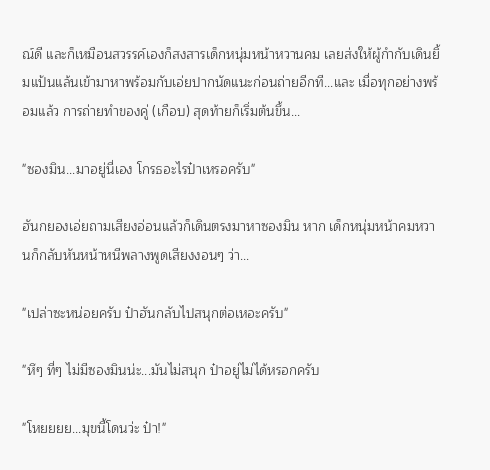ณ์ดี และก็เหมือนสวรรค์เองก็สงสารเด็กหนุ่มหน้าหวานคม เลยส่งให้ผู้กำกับเดินยิ้มแป้นแล้นเข้ามาหาพร้อมกับเอ่ยปากนัดแนะก่อนถ่ายอีกที...และ เมื่อทุกอย่างพร้อมแล้ว การถ่ายทำของคู่ (เกือบ) สุดท้ายก็เริ่มต้นขึ้น...

"ซองมิน...มาอยู่นี่เอง โกรธอะไรป๋าเหรอครับ"

ฮันกยองเอ่ยถามเสียงอ่อนแล้วก็เดินตรงมาหาซองมิน หาก เด็กหนุ่มหน้าคมหวานก็กลับหันหน้าหนีพลางพูดเสียงงอนๆ ว่า...

"เปล่าซะหน่อยครับ ป๋าฮันกลับไปสนุกต่อเหอะครับ"

"หึๆ ที่ๆ ไม่มีซองมินน่ะ...มันไม่สนุก ป๋าอยู่ไม่ได้หรอกครับ

"โหยยยย...มุขนี้โดนว่ะ ป๋า!"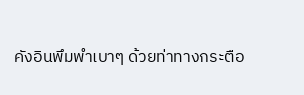คังอินพึมพำเบาๆ ด้วยท่าทางกระตือ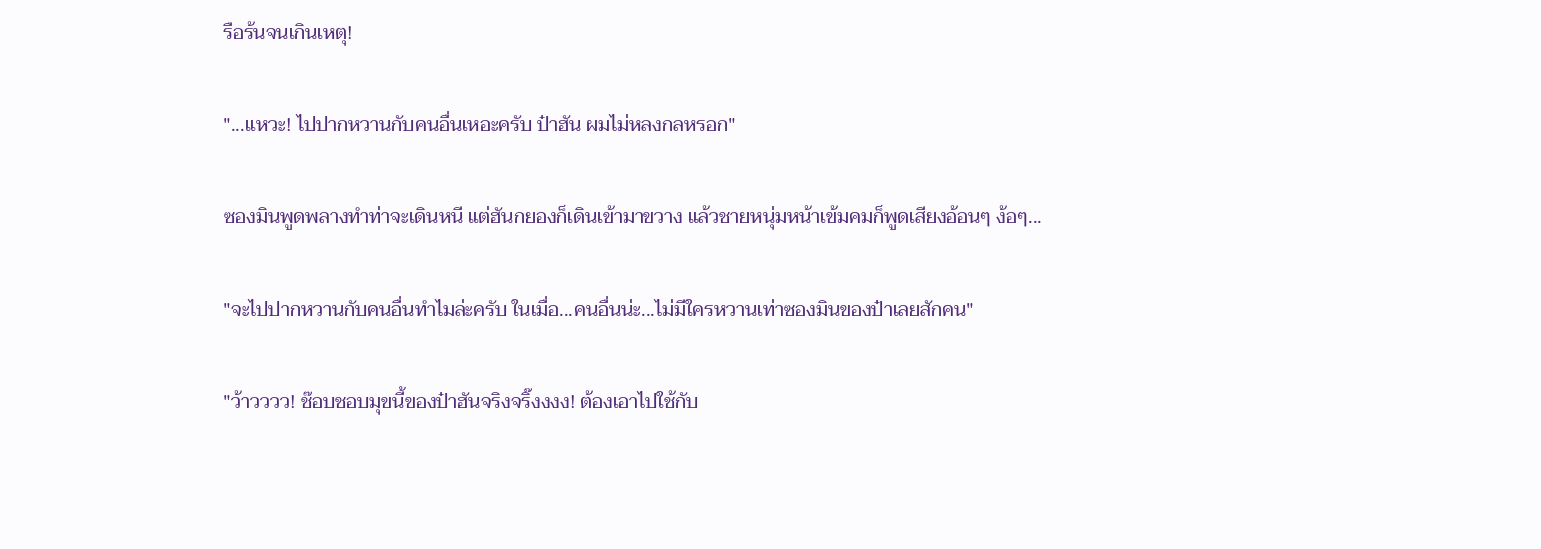รือร้นจนเกินเหตุ!

"...แหวะ! ไปปากหวานกับคนอื่นเหอะครับ ป๋าฮัน ผมไม่หลงกลหรอก"

ซองมินพูดพลางทำท่าจะเดินหนี แต่ฮันกยองก็เดินเข้ามาขวาง แล้วชายหนุ่มหน้าเข้มคมก็พูดเสียงอ้อนๆ ง้อๆ...

"จะไปปากหวานกับคนอื่นทำไมล่ะครับ ในเมื่อ...คนอื่นน่ะ...ไม่มีใครหวานเท่าซองมินของป๋าเลยสักคน"

"ว้าวววว! ช๊อบชอบมุขนี้ของป๋าฮันจริงจริ๊งงงง! ต้องเอาไปใช้กับ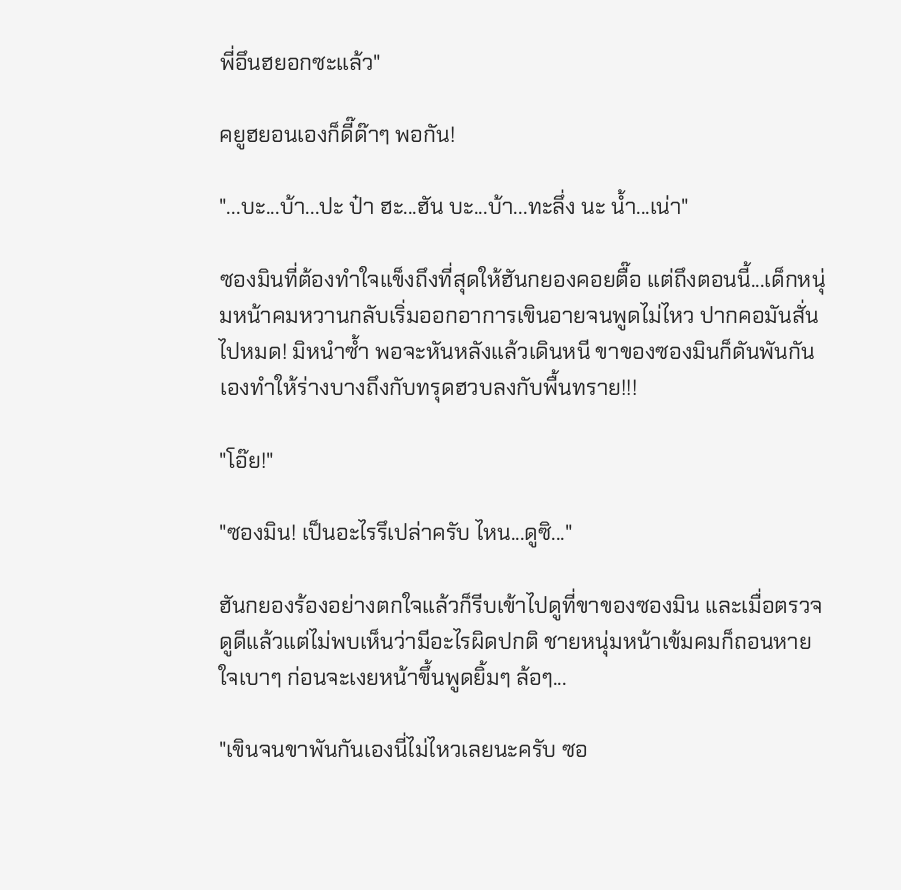พี่อึนฮยอกซะแล้ว"

คยูฮยอนเองก็ดี๊ด๊าๆ พอกัน!

"...บะ...บ้า...ปะ ป๋า ฮะ...ฮัน บะ...บ้า...ทะลึ่ง นะ น้ำ...เน่า"

ซองมินที่ต้องทำใจแข็งถึงที่สุดให้ฮันกยองคอยตื๊อ แต่ถึงตอนนี้...เด็กหนุ่มหน้าคมหวานกลับเริ่มออกอาการเขินอายจนพูดไม่ไหว ปากคอมันสั่นไปหมด! มิหนำซ้ำ พอจะหันหลังแล้วเดินหนี ขาของซองมินก็ดันพันกันเองทำให้ร่างบางถึงกับทรุดฮวบลงกับพื้นทราย!!!

"โอ๊ย!"

"ซองมิน! เป็นอะไรรึเปล่าครับ ไหน...ดูซิ..."

ฮันกยองร้องอย่างตกใจแล้วก็รีบเข้าไปดูที่ขาของซองมิน และเมื่อตรวจดูดีแล้วแต่ไม่พบเห็นว่ามีอะไรผิดปกติ ชายหนุ่มหน้าเข้มคมก็ถอนหายใจเบาๆ ก่อนจะเงยหน้าขึ้นพูดยิ้มๆ ล้อๆ...

"เขินจนขาพันกันเองนี่ไม่ไหวเลยนะครับ ซอ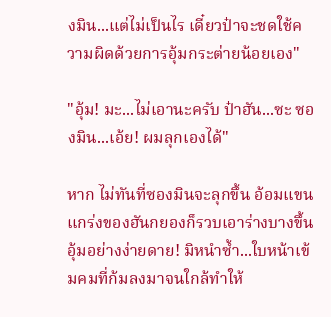งมิน...แต่ไม่เป็นไร เดี๋ยวป๋าจะชดใช้ความผิดด้วยการอุ้มกระต่ายน้อยเอง"

"อุ้ม! มะ...ไม่เอานะครับ ป๋าฮัน...ซะ ซองมิน...เอ้ย! ผมลุกเองได้"

หาก ไม่ทันที่ซองมินจะลุกขึ้น อ้อมแขนแกร่งของฮันกยองก็รวบเอาร่างบางขึ้นอุ้มอย่างง่ายดาย! มิหนำซ้ำ...ใบหน้าเข้มคมที่ก้มลงมาจนใกล้ทำให้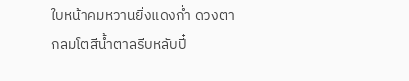ใบหน้าคมหวานยิ่งแดงก่ำ ดวงตากลมโตสีน้ำตาลรีบหลับปี๋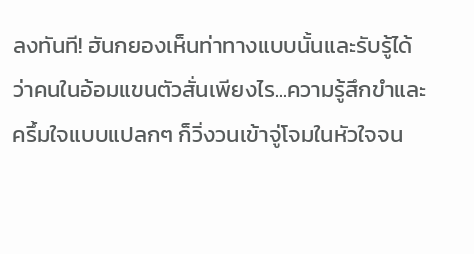ลงทันที! ฮันกยองเห็นท่าทางแบบนั้นและรับรู้ได้ว่าคนในอ้อมแขนตัวสั่นเพียงไร...ความรู้สึกขำและครึ้มใจแบบแปลกๆ ก็วิ่งวนเข้าจู่โจมในหัวใจจน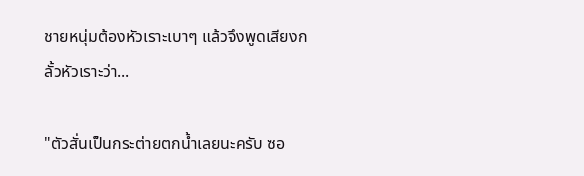ชายหนุ่มต้องหัวเราะเบาๆ แล้วจึงพูดเสียงกลั้วหัวเราะว่า...

"ตัวสั่นเป็นกระต่ายตกน้ำเลยนะครับ ซอ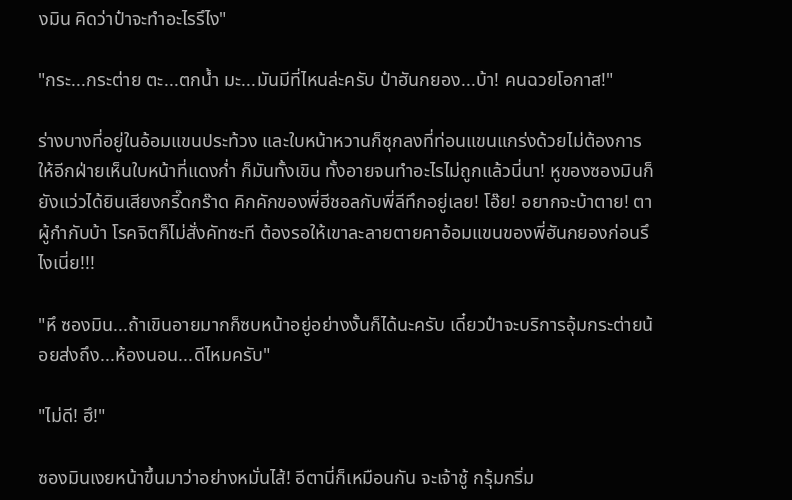งมิน คิดว่าป๋าจะทำอะไรรึไง"

"กระ...กระต่าย ตะ...ตกน้ำ มะ...มันมีที่ไหนล่ะครับ ป๋าฮันกยอง...บ้า! คนฉวยโอกาส!"

ร่างบางที่อยู่ในอ้อมแขนประท้วง และใบหน้าหวานก็ซุกลงที่ท่อนแขนแกร่งด้วยไม่ต้องการให้อีกฝ่ายเห็นใบหน้าที่แดงก่ำ ก็มันทั้งเขิน ทั้งอายจนทำอะไรไม่ถูกแล้วนี่นา! หูของซองมินก็ยังแว่วได้ยินเสียงกรี๊ดกร๊าด คิกคักของพี่ฮีชอลกับพี่ลีทึกอยู่เลย! โอ๊ย! อยากจะบ้าตาย! ตาผู้กำกับบ้า โรคจิตก็ไม่สั่งคัทซะที ต้องรอให้เขาละลายตายคาอ้อมแขนของพี่ฮันกยองก่อนรึไงเนี่ย!!!

"หึ ซองมิน...ถ้าเขินอายมากก็ซบหน้าอยู่อย่างงั้นก็ได้นะครับ เดี๋ยวป๋าจะบริการอุ้มกระต่ายน้อยส่งถึง...ห้องนอน...ดีไหมครับ"

"ไม่ดี! ฮึ!"

ซองมินเงยหน้าขึ้นมาว่าอย่างหมั่นไส้! อีตานี่ก็เหมือนกัน จะเจ้าชู้ กรุ้มกริ่ม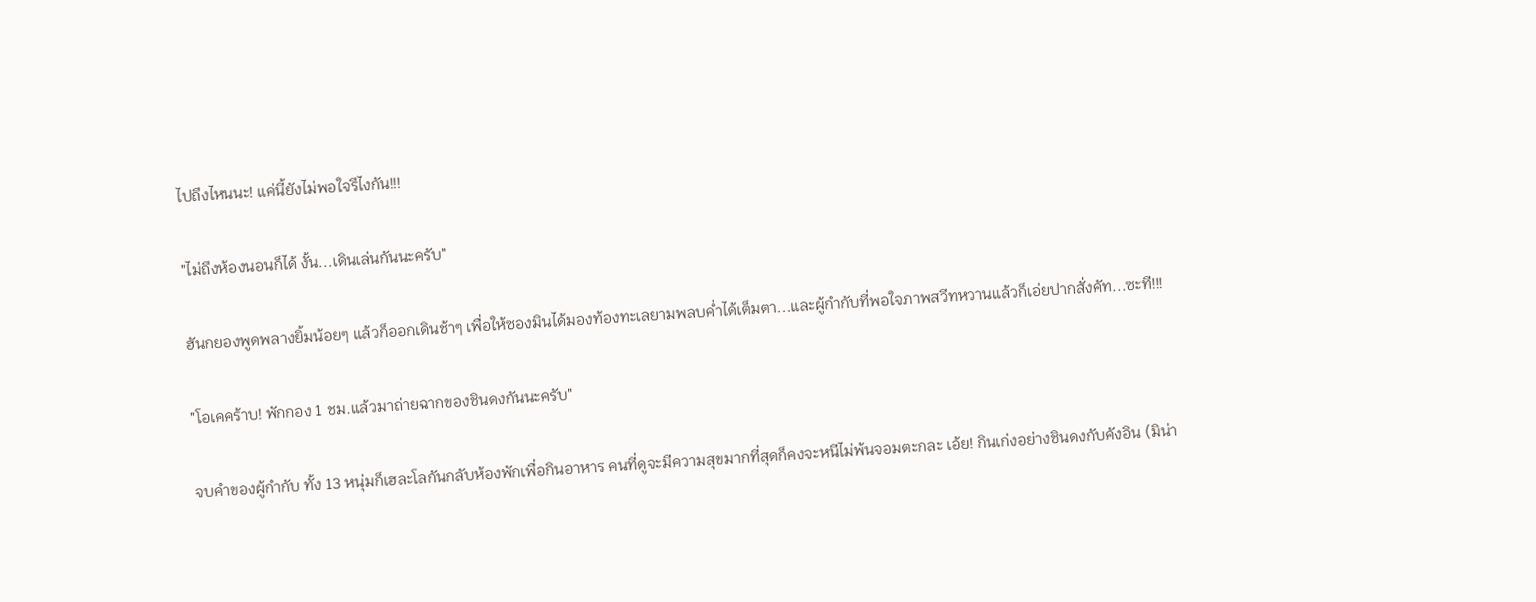ไปถึงไหนนะ! แค่นี้ยังไม่พอใจรึไงกัน!!!

"ไม่ถึงห้องนอนก็ได้ งั้น...เดินเล่นกันนะครับ"

ฮันกยองพูดพลางยิ้มน้อยๆ แล้วก็ออกเดินช้าๆ เพื่อให้ซองมินได้มองท้องทะเลยามพลบค่ำได้เต็มตา...และผู้กำกับที่พอใจภาพสวีทหวานแล้วก็เอ่ยปากสั่งคัท...ซะที!!!

"โอเคคร้าบ! พักกอง 1 ชม.แล้วมาถ่ายฉากของชินดงกันนะครับ"

จบคำของผู้กำกับ ทั้ง 13 หนุ่มก็เฮละโลกันกลับห้องพักเพื่อกินอาหาร คนที่ดูจะมีความสุขมากที่สุดก็คงจะหนีไม่พ้นจอมตะกละ เอ้ย! กินเก่งอย่างชินดงกับคังอิน (มิน่า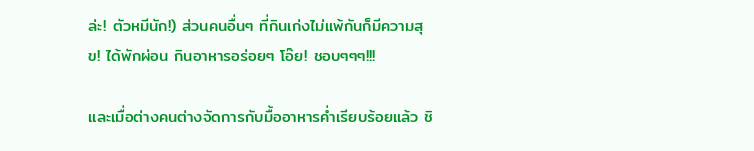ล่ะ! ตัวหมีนัก!) ส่วนคนอื่นๆ ที่กินเก่งไม่แพ้กันก็มีความสุข! ได้พักผ่อน กินอาหารอร่อยๆ โอ๊ย! ชอบๆๆๆ!!!

และเมื่อต่างคนต่างจัดการกับมื้ออาหารค่ำเรียบร้อยแล้ว ชิ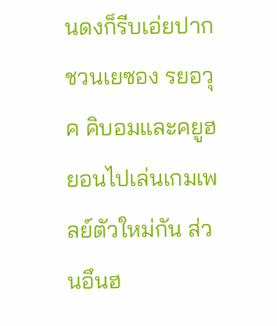นดงก็รีบเอ่ยปากชวนเยซอง รยอวุค คิบอมและคยูฮยอนไปเล่นเกมเพลย์ตัวใหม่กัน ส่วนอึนฮ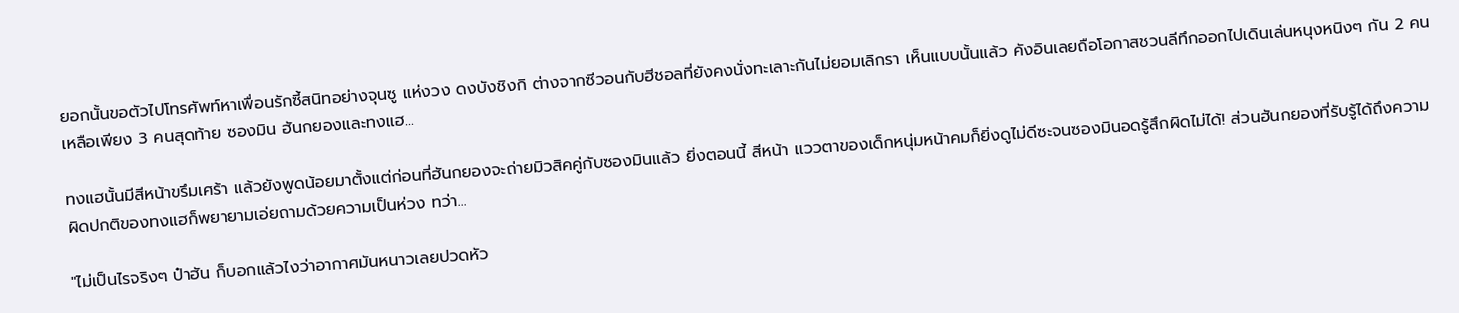ยอกนั้นขอตัวไปโทรศัพท์หาเพื่อนรักซี้สนิทอย่างจุนซู แห่งวง ดงบังชิงกิ ต่างจากซีวอนกับฮีชอลที่ยังคงนั่งทะเลาะกันไม่ยอมเลิกรา เห็นแบบนั้นแล้ว คังอินเลยถือโอกาสชวนลีทึกออกไปเดินเล่นหนุงหนิงๆ กัน 2 คน เหลือเพียง 3 คนสุดท้าย ซองมิน ฮันกยองและทงแฮ...

ทงแฮนั้นมีสีหน้าขรึมเศร้า แล้วยังพูดน้อยมาตั้งแต่ก่อนที่ฮันกยองจะถ่ายมิวสิคคู่กับซองมินแล้ว ยิ่งตอนนี้ สีหน้า แววตาของเด็กหนุ่มหน้าคมก็ยิ่งดูไม่ดีซะจนซองมินอดรู้สึกผิดไม่ได้! ส่วนฮันกยองที่รับรู้ได้ถึงความผิดปกติของทงแฮก็พยายามเอ่ยถามด้วยความเป็นห่วง ทว่า...

"ไม่เป็นไรจริงๆ ป๋าฮัน ก็บอกแล้วไงว่าอากาศมันหนาวเลยปวดหัว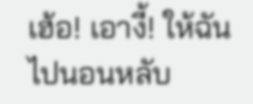เฮ้อ! เอางี้! ให้ฉันไปนอนหลับ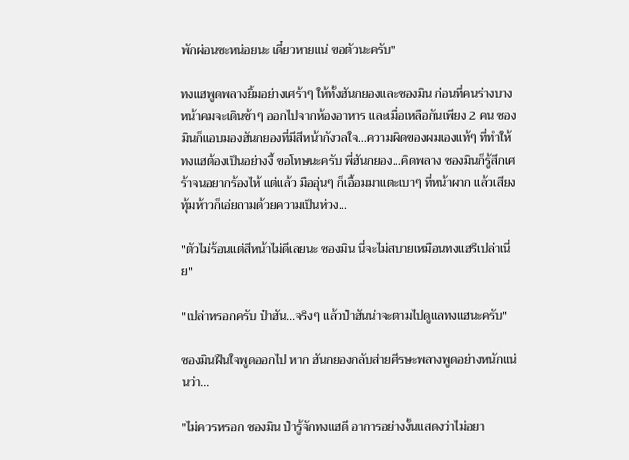พักผ่อนซะหน่อยนะ เดี๋ยวหายแน่ ขอตัวนะครับ"

ทงแฮพูดพลางยิ้มอย่างเศร้าๆ ให้ทั้งฮันกยองและซองมิน ก่อนที่คนร่างบาง หน้าคมจะเดินช้าๆ ออกไปจากห้องอาหาร และเมื่อเหลือกันเพียง 2 คน ซองมินก็แอบมองฮันกยองที่มีสีหน้ากังวลใจ...ความผิดของผมเองแท้ๆ ที่ทำให้ทงแฮต้องเป็นอย่างงี้ ขอโทษนะครับ พี่ฮันกยอง...คิดพลาง ซองมินก็รู้สึกเศร้าจนอยากร้องไห้ แต่แล้ว มืออุ่นๆ ก็เอื้อมมาแตะเบาๆ ที่หน้าผาก แล้วเสียงทุ้มห้าวก็เอ่ยถามด้วยความเป็นห่วง...

"ตัวไม่ร้อนแต่สีหน้าไม่ดีเลยนะ ซองมิน นี่จะไม่สบายเหมือนทงแฮรึเปล่าเนี่ย"

"เปล่าหรอกครับ ป๋าฮัน...จริงๆ แล้วป๋าฮันน่าจะตามไปดูแลทงแฮนะครับ"

ซองมินฝืนใจพูดออกไป หาก ฮันกยองกลับส่ายศีรษะพลางพูดอย่างหนักแน่นว่า...

"ไม่ควรหรอก ซองมิน ป๋ารู้จักทงแฮดี อาการอย่างงั้นแสดงว่าไม่อยา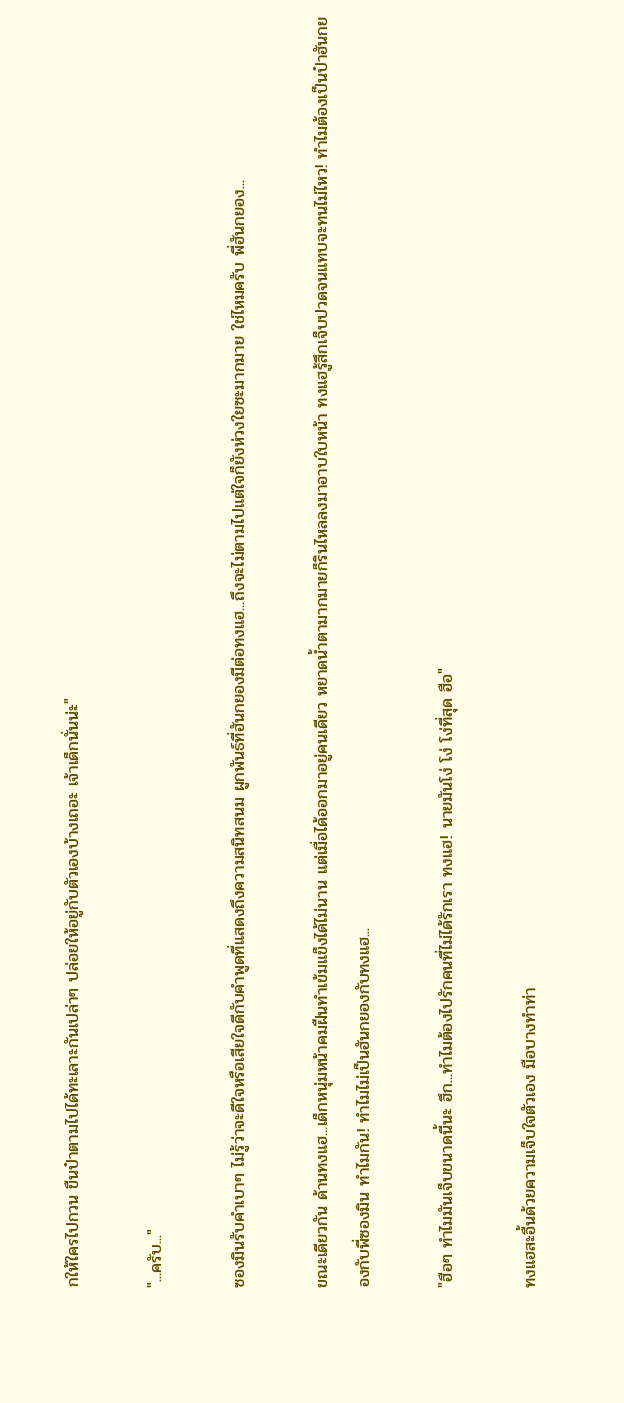กให้ใครไปกวน ขืนป๋าตามไปได้ทะเลาะกันเปล่าๆ ปล่อยให้อยู่กับตัวเองบ้างเถอะ เจ้าเด็กนั่นน่ะ"

"...ครับ..."

ซองมินรับคำเบาๆ ไม่รู้ว่าจะดีใจหรือเสียใจดีกับคำพูดที่แสดงถึงความสนิทสนม ผูกพันธ์ที่ฮันกยองมีต่อทงแฮ...ถึงจะไม่ตามไปแต่ใจก็ยังห่วงใยซะมากมาย ใช่ไหมครับ พี่ฮันกยอง...

ขณะเดียวกัน ด้านทงแฮ...เด็กหนุ่มหน้าคมฝืนทำเข้มแข็งได้ไม่นาน แต่เมื่อได้ออกมาอยู่คนเดียว หยาดน้ำตามากมายก็รินไหลลงมาอาบใบหน้า ทงแฮรู้สึกเจ็บปวดจนแทบจะทนไม่ไหว! ทำไมต้องเป็นป๋าฮันกยองกับพี่ซองมิน ทำไมกัน! ทำไมไม่เป็นฮันกยองกับทงแฮ...

"ฮือๆ ทำไมมันเจ็บขนาดนี้นะ ฮึก...ทำไมต้องไปรักคนที่ไม่ได้รักเรา ทงแฮ! นายมันโง่ โง่ โง่ที่สุด ฮือ"

ทงแฮสะอื้นด้วยความเจ็บใจตัวเอง มือบางทำท่า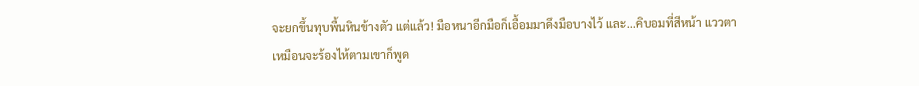จะยกขึ้นทุบพื้นหินข้างตัว แต่แล้ว! มือหนาอีกมือก็เอื้อมมาดึงมือบางไว้ และ...คิบอมที่สีหน้า แววตาเหมือนจะร้องไห้ตามเขาก็พูด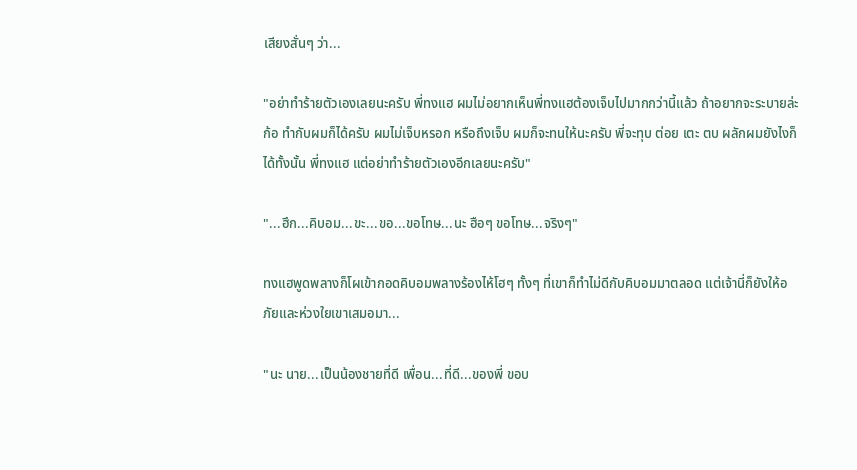เสียงสั่นๆ ว่า...

"อย่าทำร้ายตัวเองเลยนะครับ พี่ทงแฮ ผมไม่อยากเห็นพี่ทงแฮต้องเจ็บไปมากกว่านี้แล้ว ถ้าอยากจะระบายล่ะก้อ ทำกับผมก็ได้ครับ ผมไม่เจ็บหรอก หรือถึงเจ็บ ผมก็จะทนให้นะครับ พี่จะทุบ ต่อย เตะ ตบ ผลักผมยังไงก็ได้ทั้งนั้น พี่ทงแฮ แต่อย่าทำร้ายตัวเองอีกเลยนะครับ"

"...ฮึก...คิบอม...ขะ...ขอ...ขอโทษ...นะ ฮือๆ ขอโทษ...จริงๆ"

ทงแฮพูดพลางก็โผเข้ากอดคิบอมพลางร้องไห้โฮๆ ทั้งๆ ที่เขาก็ทำไม่ดีกับคิบอมมาตลอด แต่เจ้านี่ก็ยังให้อภัยและห่วงใยเขาเสมอมา...

"นะ นาย...เป็นน้องชายที่ดี เพื่อน...ที่ดี...ของพี่ ขอบ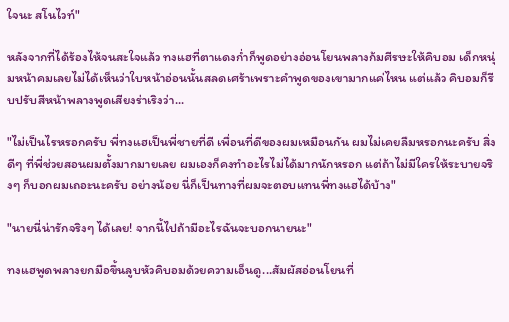ใจนะ สโนไวท์"

หลังจากที่ได้ร้องไห้จนสะใจแล้ว ทงแฮที่ตาแดงก่ำก็พูดอย่างอ่อนโยนพลางก้มศีรษะให้คิบอม เด็กหนุ่มหน้าคมเลยไม่ได้เห็นว่าใบหน้าอ่อนนั้นสลดเศร้าเพราะคำพูดของเขามากแค่ไหน แต่แล้ว คิบอมก็รีบปรับสีหน้าพลางพูดเสียงร่าเริงว่า...

"ไม่เป็นไรหรอกครับ พี่ทงแฮเป็นพี่ชายที่ดี เพื่อนที่ดีของผมเหมือนกัน ผมไม่เคยลืมหรอกนะครับ สิ่งดีๆ ที่พี่ช่วยสอนผมตั้งมากมายเลย ผมเองก็คงทำอะไรไม่ได้มากนักหรอก แต่ถ้าไม่มีใครให้ระบายจริงๆ ก็บอกผมเถอะนะครับ อย่างน้อย นี่ก็เป็นทางที่ผมจะตอบแทนพี่ทงแฮได้บ้าง"

"นายนี่น่ารักจริงๆ ได้เลย! จากนี้ไปถ้ามีอะไรฉันจะบอกนายนะ"

ทงแฮพูดพลางยกมือขึ้นลูบหัวคิบอมด้วยความเอ็นดู...สัมผัสอ่อนโยนที่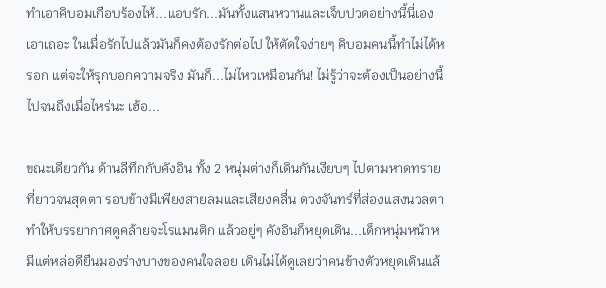ทำเอาคิบอมเกือบร้องไห้...แอบรัก...มันทั้งแสนหวานและเจ็บปวดอย่างนี้นี่เอง เอาเถอะ ในเมื่อรักไปแล้วมันก็คงต้องรักต่อไป ให้ตัดใจง่ายๆ คิบอมคนนี้ทำไม่ได้หรอก แต่จะให้รุกบอกความจริง มันก็...ไม่ไหวเหมือนกัน! ไม่รู้ว่าจะต้องเป็นอย่างนี้ไปจนถึงเมื่อไหร่นะ เฮ้อ...

ขณะเดียวกัน ด้านลีทึกกับคังอิน ทั้ง 2 หนุ่มต่างก็เดินกันเงียบๆ ไปตามหาดทรายที่ยาวจนสุดตา รอบข้างมีเพียงสายลมและเสียงคลื่น ดวงจันทร์ที่ส่องแสงนวลตาทำให้บรรยากาศดูคล้ายจะโรแมนติก แล้วอยู่ๆ คังอินก็หยุดเดิน...เด็กหนุ่มหน้าหมีแต่หล่อดียืนมองร่างบางของคนใจลอย เดินไม่ได้ดูเลยว่าคนข้างตัวหยุดเดินแล้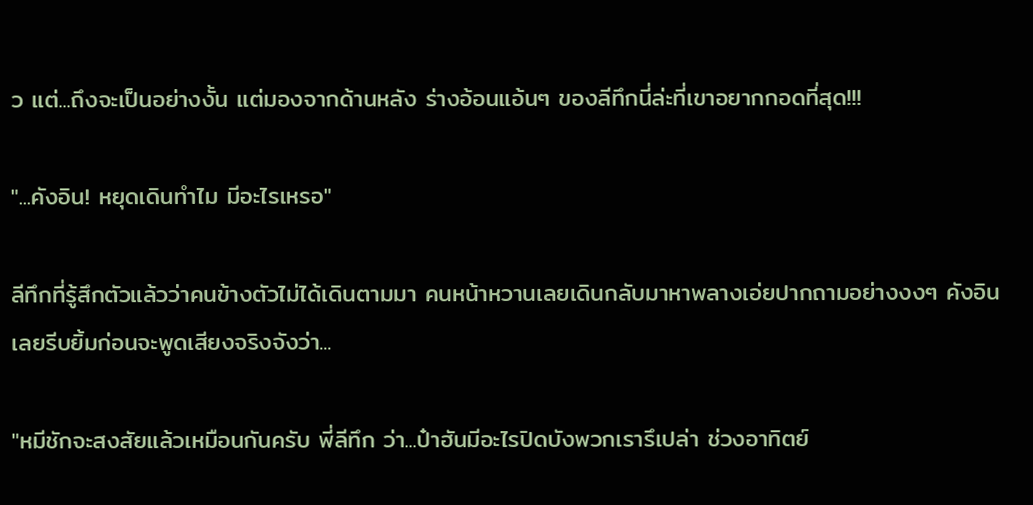ว แต่...ถึงจะเป็นอย่างงั้น แต่มองจากด้านหลัง ร่างอ้อนแอ้นๆ ของลีทึกนี่ล่ะที่เขาอยากกอดที่สุด!!!

"...คังอิน! หยุดเดินทำไม มีอะไรเหรอ"

ลีทึกที่รู้สึกตัวแล้วว่าคนข้างตัวไม่ได้เดินตามมา คนหน้าหวานเลยเดินกลับมาหาพลางเอ่ยปากถามอย่างงงๆ คังอินเลยรีบยิ้มก่อนจะพูดเสียงจริงจังว่า...

"หมีชักจะสงสัยแล้วเหมือนกันครับ พี่ลีทึก ว่า...ป๋าฮันมีอะไรปิดบังพวกเรารึเปล่า ช่วงอาทิตย์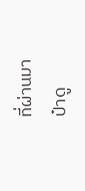ที่ผ่านมา ป๋าดู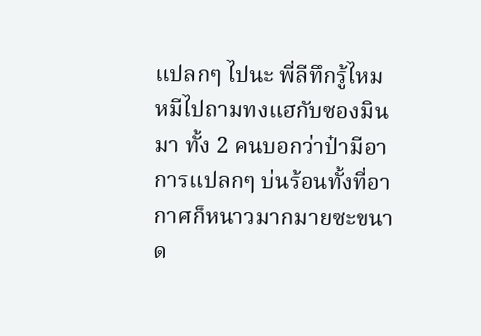แปลกๆ ไปนะ พี่ลีทึกรู้ไหม หมีไปถามทงแฮกับซองมินมา ทั้ง 2 คนบอกว่าป๋ามีอาการแปลกๆ บ่นร้อนทั้งที่อากาศก็หนาวมากมายซะขนาด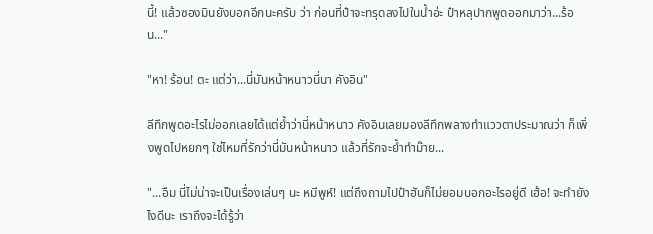นี้! แล้วซองมินยังบอกอีกนะครับ ว่า ก่อนที่ป๋าจะทรุดลงไปในน้ำอ่ะ ป๋าหลุปากพูดออกมาว่า...ร้อน..."

"หา! ร้อน! ตะ แต่ว่า...นี่มันหน้าหนาวนี่นา คังอิน"

ลีทึกพูดอะไรไม่ออกเลยได้แต่ย้ำว่านี่หน้าหนาว คังอินเลยมองลีทึกพลางทำแววตาประมาณว่า ก็เพิ่งพูดไปหยกๆ ใช่ไหมที่รักว่านี่มันหน้าหนาว แล้วที่รักจะย้ำทำม๊าย...

"...อืม นี่ไม่น่าจะเป็นเรื่องเล่นๆ นะ หมีพูห์! แต่ถึงถามไปป๋าฮันก็ไม่ยอมบอกอะไรอยู่ดี เฮ้อ! จะทำยังไงดีนะ เราถึงจะได้รู้ว่า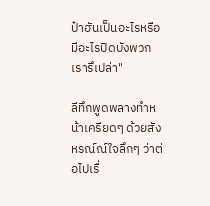ป๋าฮันเป็นอะไรหรือมีอะไรปิดบังพวกเรารึเปล่า"

ลีทึกพูดพลางทำหน้าเครียดๆ ด้วยสังหรณ์ณ์ใจลึกๆ ว่าต่อไปเรื่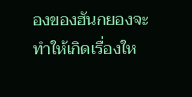องของฮันกยองจะทำให้เกิดเรื่องให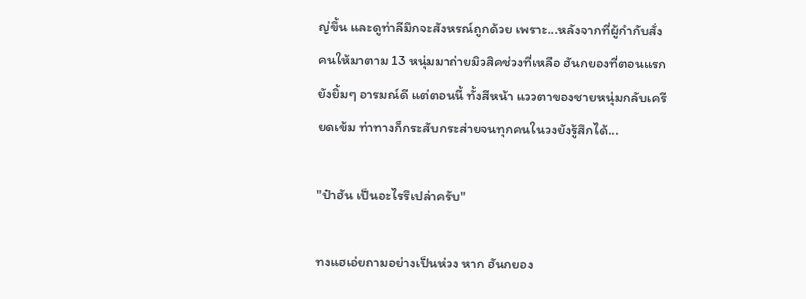ญ่ขึ้น และดูท่าลีมึกจะสังหรณ์ถูกด้วย เพราะ...หลังจากที่ผู้กำกับสั่งคนให้มาตาม 13 หนุ่มมาถ่ายมิวสิคช่วงที่เหลือ ฮันกยองที่ตอนแรกยังยิ้มๆ อารมณ์ดี แต่ตอนนี้ ทั้งสีหน้า แววตาของชายหนุ่มกลับเครียดเข้ม ท่าทางก็กระสับกระส่ายจนทุกคนในวงยังรู้สึกได้...

"ป๋าฮัน เป็นอะไรรึเปล่าครับ"

ทงแฮเอ่ยถามอย่างเป็นห่วง หาก ฮันกยอง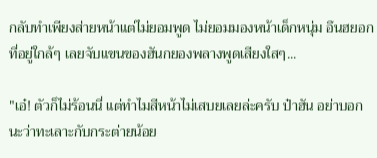กลับทำเพียงส่ายหน้าแต่ไม่ยอมพูด ไม่ยอมมองหน้าเด็กหนุ่ม อึนฮยอกที่อยู่ใกล้ๆ เลยจับแขนของฮันกยองพลางพูดเสียงใสๆ...

"เอ๋! ตัวก็ไม่ร้อนนี่ แต่ทำไมสีหน้าไม่เสบยเลยล่ะครับ ป๋าฮัน อย่าบอกนะว่าทะเลาะกับกระต่ายน้อย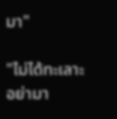มา"

"ไม่ได้ทะเลาะ อย่ามา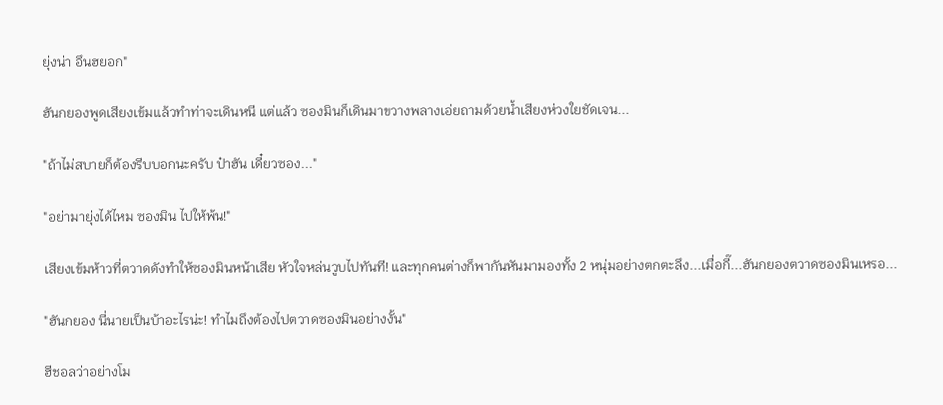ยุ่งน่า อึนฮยอก"

ฮันกยองพูดเสียงเข้มแล้วทำท่าจะเดินหนี แต่แล้ว ซองมินก็เดินมาขวางพลางเอ่ยถามด้วยน้ำเสียงห่วงใยชัดเจน...

"ถ้าไม่สบายก็ต้องรีบบอกนะครับ ป๋าฮัน เดี๋ยวซอง..."

"อย่ามายุ่งได้ไหม ซองมิน ไปให้พ้น!"

เสียงเข้มห้าวที่ตวาดดังทำให้ซองมินหน้าเสีย หัวใจหล่นวูบไปทันที! และทุกคนต่างก็พากันหันมามองทั้ง 2 หนุ่มอย่างตกตะลึง...เมื่อกี๊...ฮันกยองตวาดซองมินเหรอ...

"ฮันกยอง นี่นายเป็นบ้าอะไรน่ะ! ทำไมถึงต้องไปตวาดซองมินอย่างงั้น"

ฮีชอลว่าอย่างโม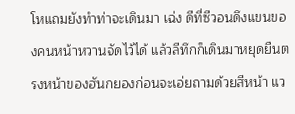โหแถมยังทำท่าจะเดินมา เฉ่ง ดีที่ซีวอนดึงแขนของคนหน้าหวานจัดไว้ได้ แล้วลีทึกก็เดินมาหยุดยืนตรงหน้าของฮันกยองก่อนจะเอ่ยถามด้วยสีหน้า แว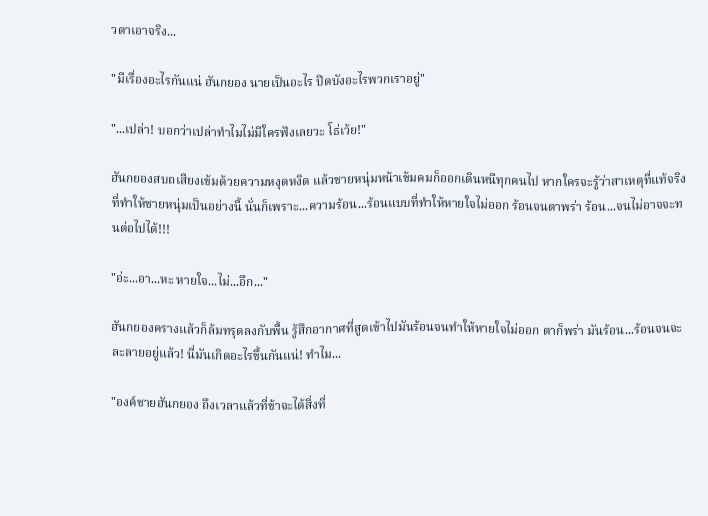วตาเอาจริง...

"มีเรื่องอะไรกันแน่ ฮันกยอง นายเป็นอะไร ปิดบังอะไรพวกเราอยู่"

"...เปล่า! บอกว่าเปล่าทำไมไม่มีใครฟังเลยวะ โธ่เว้ย!"

ฮันกยองสบถเสียงเข้มด้วยความหงุดหงิด แล้วชายหนุ่มหน้าเข้มคมก็ออกเดินหนีทุกคนไป หากใครจะรู้ว่าสาเหตุที่แท้จริงที่ทำให้ชายหนุ่มเป็นอย่างนี้ นั่นก็เพราะ...ความร้อน...ร้อนแบบที่ทำให้หายใจไม่ออก ร้อนจนตาพร่า ร้อน...จนไม่อาจจะทนต่อไปได้!!!

"อ่ะ...อา...หะ หายใจ...ไม่...อึก..."

ฮันกยองครางแล้วก็ล้มทรุดลงกับพื้น รู้สึกอากาศที่สูดเข้าไปมันร้อนจนทำให้หายใจไม่ออก ตาก็พร่า มันร้อน...ร้อนจนจะละลายอยู่แล้ว! นี่มันเกิดอะไรขึ้นกันแน่! ทำไม...

"องค์ชายฮันกยอง ถึงเวลาแล้วที่ข้าจะได้สิ่งที่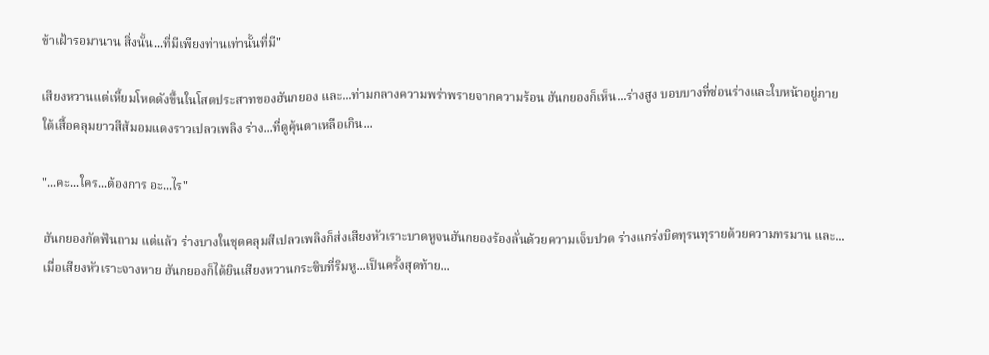ข้าเฝ้ารอมานาน สิ่งนั้น...ที่มีเพียงท่านเท่านั้นที่มี"

เสียงหวานแต่เหี้ยมโหดดังขึ้นในโสตประสาทของฮันกยอง และ...ท่ามกลางความพร่าพรายจากความร้อน ฮันกยองก็เห็น...ร่างสูง บอบบางที่ซ่อนร่างและใบหน้าอยู่ภายใต้เสื้อคลุมยาวสีส้มอมแดงราวเปลวเพลิง ร่าง...ที่ดูคุ้นตาเหลือเกิน...

"...คะ...ใคร...ต้องการ อะ...ไร"

ฮันกยองกัดฟันถาม แต่แล้ว ร่างบางในชุดคลุมสีเปลวเพลิงก็ส่งเสียงหัวเราะบาดหูจนฮันกยองร้องลั่นด้วยความเจ็บปวด ร่างแกร่งบิดทุรนทุรายด้วยความทรมาน และ...เมื่อเสียงหัวเราะจางหาย ฮันกยองก็ได้ยินเสียงหวานกระซิบที่ริมหู...เป็นครั้งสุดท้าย...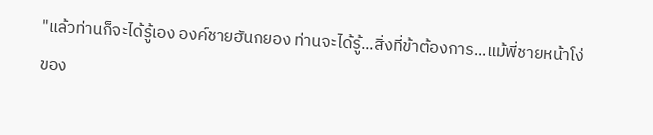"แล้วท่านก็จะได้รู้เอง องค์ชายฮันกยอง ท่านจะได้รู้...สิ่งที่ข้าต้องการ...แม้พี่ชายหน้าโง่ของ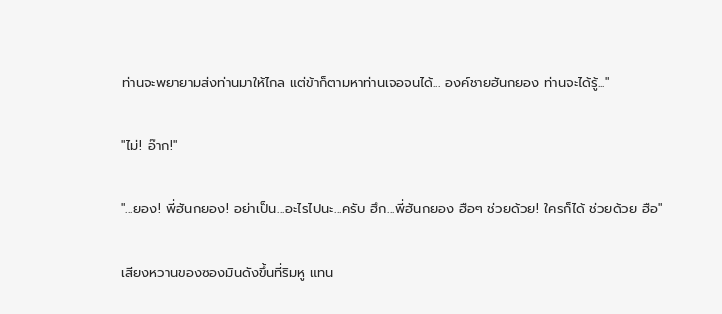ท่านจะพยายามส่งท่านมาให้ไกล แต่ข้าก็ตามหาท่านเจอจนได้... องค์ชายฮันกยอง ท่านจะได้รู้..."

"ไม่! อ๊าก!"

"...ยอง! พี่ฮันกยอง! อย่าเป็น...อะไรไปนะ...ครับ ฮึก...พี่ฮันกยอง ฮือๆ ช่วยด้วย! ใครก็ได้ ช่วยด้วย ฮือ"

เสียงหวานของซองมินดังขึ้นที่ริมหู แทน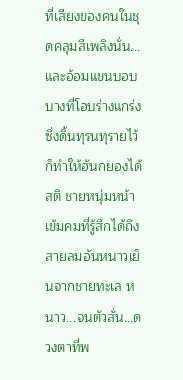ที่เสียงของคนในชุดคลุมสีเพลิงนั่น...และอ้อมแขนบอบบางที่โอบร่างแกร่งซึ่งดิ้นทุรนทุรายไว้ก็ทำให้ฮันกยองได้สติ ชายหนุ่มหน้าเข้มคมที่รู้สึกได้ถึงสายลมอันหนาวเย็นจากชายทะเล หนาว...จนตัวสั่น...ดวงตาที่พ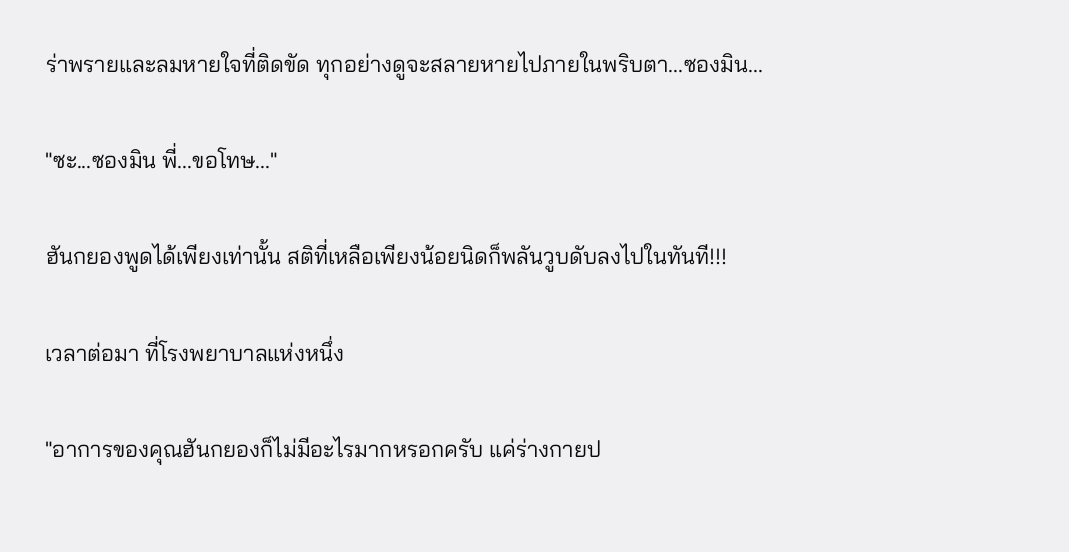ร่าพรายและลมหายใจที่ติดขัด ทุกอย่างดูจะสลายหายไปภายในพริบตา...ซองมิน...

"ซะ...ซองมิน พี่...ขอโทษ..."

ฮันกยองพูดได้เพียงเท่านั้น สติที่เหลือเพียงน้อยนิดก็พลันวูบดับลงไปในทันที!!!

เวลาต่อมา ที่โรงพยาบาลแห่งหนึ่ง

"อาการของคุณฮันกยองก็ไม่มีอะไรมากหรอกครับ แค่ร่างกายป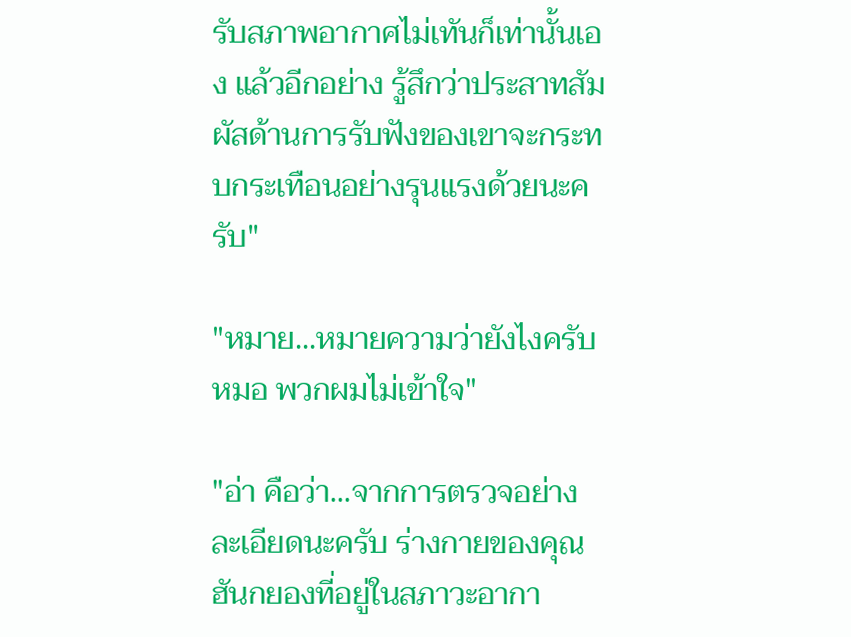รับสภาพอากาศไม่เทันก็เท่านั้นเอง แล้วอีกอย่าง รู้สึกว่าประสาทสัมผัสด้านการรับฟังของเขาจะกระทบกระเทือนอย่างรุนแรงด้วยนะครับ"

"หมาย...หมายความว่ายังไงครับ หมอ พวกผมไม่เข้าใจ"

"อ่า คือว่า...จากการตรวจอย่างละเอียดนะครับ ร่างกายของคุณฮันกยองที่อยู่ในสภาวะอากา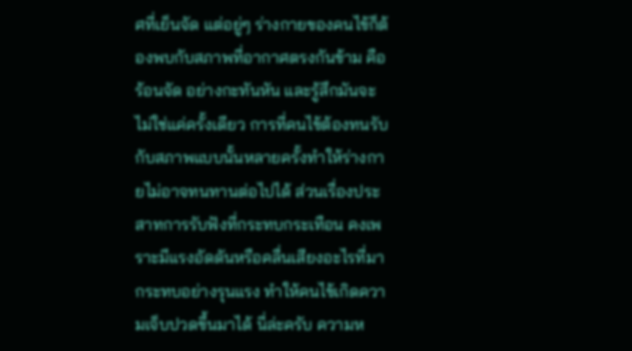ศที่เย็นจัด แต่อยู่ๆ ร่างกายของคนไข้ก็ต้องพบกับสภาพที่อากาศตรงกันข้าม คือร้อนจัด อย่างกะทันหัน และรู้สึกมันจะไม่ใช่แค่ครั้งเดียว การที่คนไข้ต้องทนรับกับสภาพแบบนั้นหลายครั้งทำให้ร่างกายไม่อาจทนทานต่อไปได้ ส่วนเรื่องประสาทการรับฟังที่กระทบกระเทือน คงเพราะมีแรงอัดดันหรือคลื่นเสียงอะไรที่มากระทบอย่างรุนแรง ทำให้คนไข้เกิดความเจ็บปวดขึ้นมาได้ นี่ล่ะครับ ความห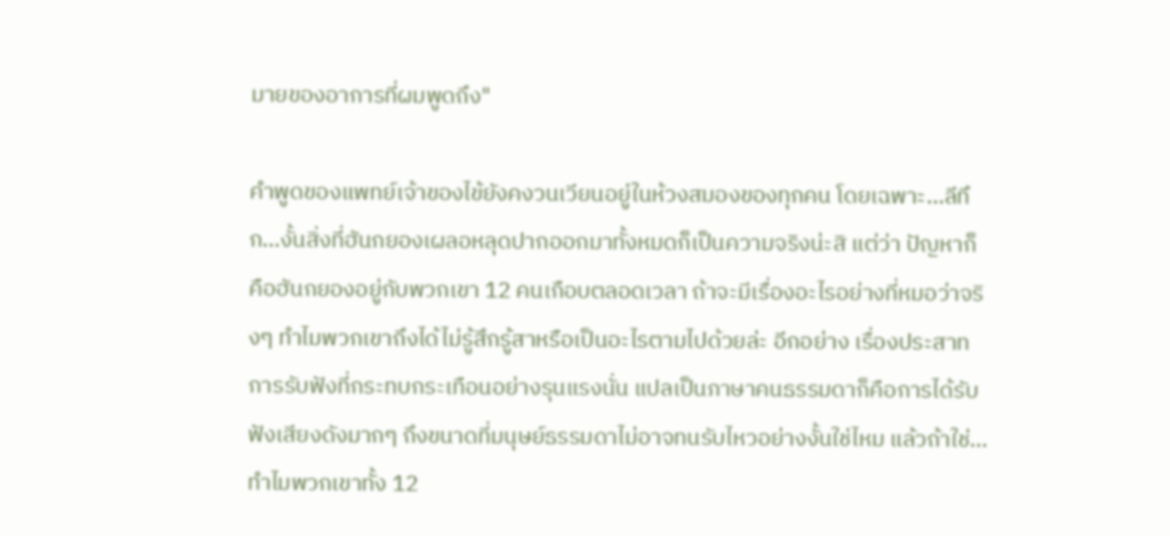มายของอาการที่ผมพูดถึง"

คำพูดของแพทย์เจ้าของไข้ยังคงวนเวียนอยู่ในห้วงสมองของทุกคน โดยเฉพาะ...ลีทึก...งั้นสิ่งที่ฮันกยองเผลอหลุดปากออกมาทั้งหมดก็เป็นความจริงน่ะสิ แต่ว่า ปัญหาก็คือฮันกยองอยู่กับพวกเขา 12 คนเกือบตลอดเวลา ถ้าจะมีเรื่องอะไรอย่างที่หมอว่าจริงๆ ทำไมพวกเขาถึงได้ไม่รู้สึกรู้สาหรือเป็นอะไรตามไปด้วยล่ะ อีกอย่าง เรื่องประสาทการรับฟังที่กระทบกระเทือนอย่างรุนแรงนั่น แปลเป็นภาษาคนธรรมดาก็คือการได้รับฟังเสียงดังมากๆ ถึงขนาดที่มนุษย์ธรรมดาไม่อาจทนรับไหวอย่างงั้นใช่ไหม แล้วถ้าใช่...ทำไมพวกเขาทั้ง 12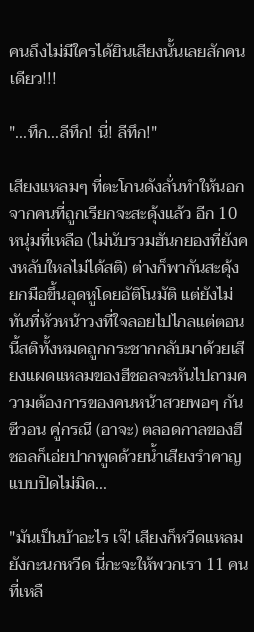คนถึงไม่มีใครได้ยินเสียงนั้นเลยสักคนเดียว!!!

"...ทึก...ลีทึก! นี่! ลีทึก!"

เสียงแหลมๆ ที่ตะโกนดังลั่นทำให้นอกจากคนที่ถูกเรียกจะสะดุ้งแล้ว อีก 10 หนุ่มที่เหลือ (ไม่นับรวมฮันกยองที่ยังคงหลับใหลไม่ได้สติ) ต่างก็พากันสะดุ้ง ยกมือขึ้นอุดหูโดยอัติโนมัติ แต่ยังไม่ทันที่หัวหน้าวงที่ใจลอยไปไกลแต่ตอนนี้สติทั้งหมดถูกกระชากกลับมาด้วยเสียงแผดแหลมของฮีชอลจะหันไปถามความต้องการของคนหน้าสวยพอๆ กัน ซีวอน คู่กรณี (อาจะ) ตลอดกาลของฮีชอลก็เอ่ยปากพูดด้วยน้ำเสียงรำคาญแบบปิดไม่มิด...

"มันเป็นบ้าอะไร เจ๊! เสียงก็หวีดแหลมยังกะนกหวีด นี่กะจะให้พวกเรา 11 คนที่เหลื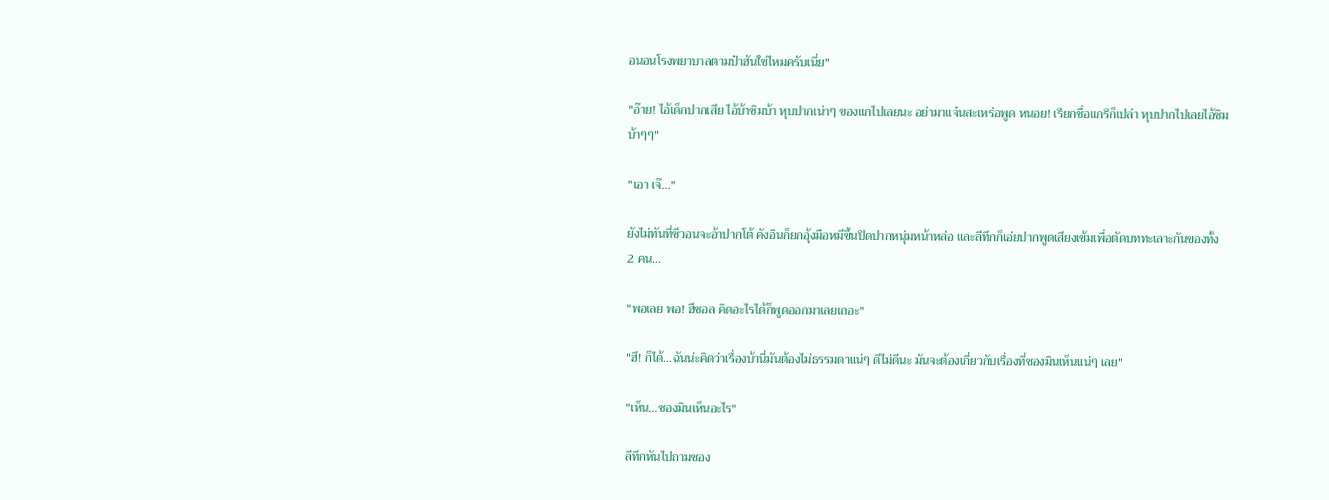อนอนโรงพยาบาลตามป๋าฮันใช่ไหมครับเนี่ย"

"อ๊าย! ไอ้เด็กปากเสีย ไอ้บ้าซิมบ้า หุบปากเน่าๆ ของแกไปเลยนะ อย่ามาแจ๋นสะเหร่อพูด หนอย! เรียกชื่อแกรึก็เปล่า หุบปากไปเลยไอ้ซิมบ้าๆๆ"

"เอา เจ๊..."

ยังไม่ทันที่ซีวอนจะอ้าปากโต้ คังอินก็ยกอุ้งมือหมีขึ้นปิดปากหนุ่มหน้าหล่อ และลีทึกก็เอ่ยปากพูดเสียงเข้มเพื่อตัดบททะเลาะกันของทั้ง 2 คน...

"พอเลย พอ! ฮีชอล คิดอะไรได้ก็พูดออกมาเลยเถอะ"

"ฮึ! ก็ได้...ฉันน่ะคิดว่าเรื่องบ้านี่มันต้องไม่ธรรมดาแน่ๆ ดีไม่ดีนะ มันจะต้องเกี่ยวกับเรื่องที่ซองมินเห็นแน่ๆ เลย"

"เห็น...ซองมินเห็นอะไร"

ลีทึกหันไปถามซอง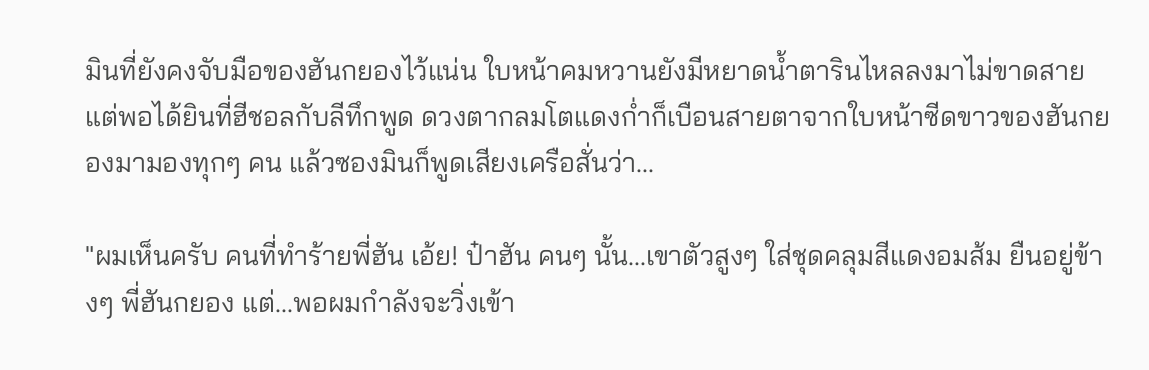มินที่ยังคงจับมือของฮันกยองไว้แน่น ใบหน้าคมหวานยังมีหยาดน้ำตารินไหลลงมาไม่ขาดสาย แต่พอได้ยินที่ฮีชอลกับลีทึกพูด ดวงตากลมโตแดงก่ำก็เบือนสายตาจากใบหน้าซีดขาวของฮันกยองมามองทุกๆ คน แล้วซองมินก็พูดเสียงเครือสั่นว่า...

"ผมเห็นครับ คนที่ทำร้ายพี่ฮัน เอ้ย! ป๋าฮัน คนๆ นั้น...เขาตัวสูงๆ ใส่ชุดคลุมสีแดงอมส้ม ยืนอยู่ข้างๆ พี่ฮันกยอง แต่...พอผมกำลังจะวิ่งเข้า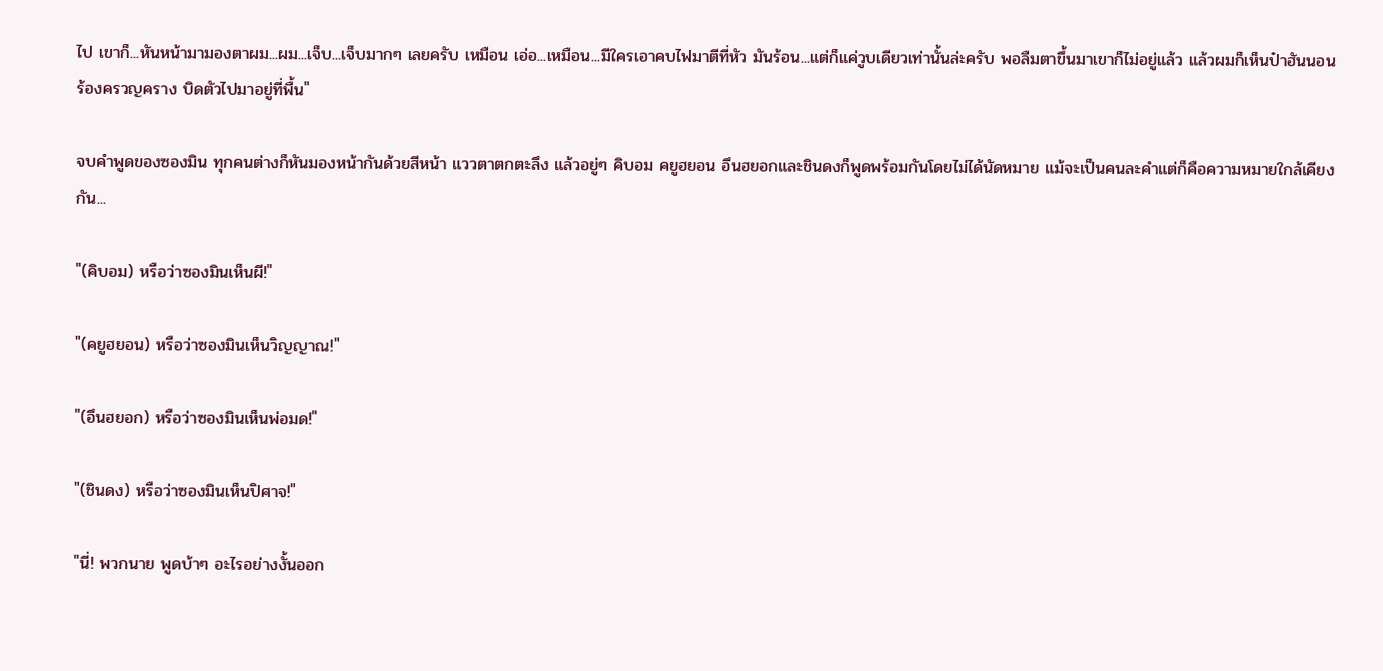ไป เขาก็...หันหน้ามามองตาผม...ผม...เจ็บ...เจ็บมากๆ เลยครับ เหมือน เอ่อ...เหมือน...มีใครเอาคบไฟมาตีที่หัว มันร้อน...แต่ก็แค่วูบเดียวเท่านั้นล่ะครับ พอลืมตาขึ้นมาเขาก็ไม่อยู่แล้ว แล้วผมก็เห็นป๋าฮันนอนร้องครวญคราง บิดตัวไปมาอยู่ที่พื้น"

จบคำพูดของซองมิน ทุกคนต่างก็หันมองหน้ากันด้วยสีหน้า แววตาตกตะลึง แล้วอยู่ๆ คิบอม คยูฮยอน อึนฮยอกและชินดงก็พูดพร้อมกันโดยไม่ได้นัดหมาย แม้จะเป็นคนละคำแต่ก็คือความหมายใกล้เคียงกัน...

"(คิบอม) หรือว่าซองมินเห็นผี!"

"(คยูฮยอน) หรือว่าซองมินเห็นวิญญาณ!"

"(อึนฮยอก) หรือว่าซองมินเห็นพ่อมด!"

"(ชินดง) หรือว่าซองมินเห็นปิศาจ!"

"นี่! พวกนาย พูดบ้าๆ อะไรอย่างงั้นออก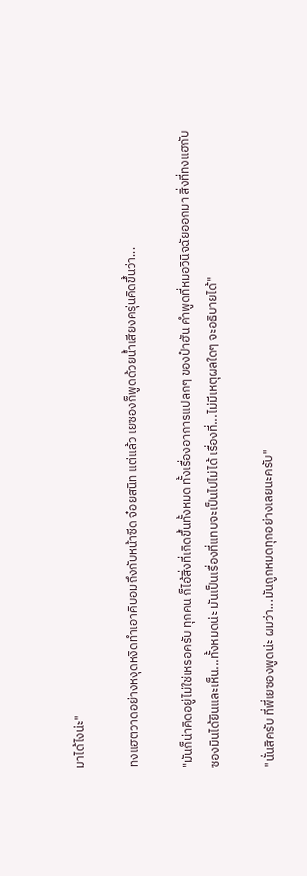มาได้ไงน่ะ"

ทงแฮตวาดอย่างหงุดหงิดทำเอาคิบอมถึงกับหน้าซีด จ๋อยสนิท แต่แล้ว เยซองก็พูดด้วยน้ำเสียงครุ่นคิดขึ้นว่า...

"มันก็น่าคิดอยู่ไม่ใช่เหรอครับ ทุกคน ก็ไอ้สิ่งที่เกิดขึ้นทั้งหมด ทั้งเรื่องอาการแปลกๆ ของป๋าฮัน คำพูดที่หมอวินิจฉัยออกมา สิ่งที่ทงแฮกับซองมินได้ยินและเห็น...ทั้งหมดน่ะ มันเป็นเรื่องที่แทบจะเป็นไปไม่ได้ เรื่องที่...ไม่มีเหตุผลใดๆ จะอธิบายได้"

"นั่นสิครับ ที่พี่เยซองพูดน่ะ ผมว่า...มันถูกหมดทุกอย่างเลยนะครับ"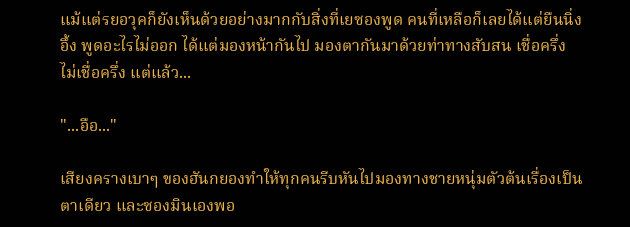แม้แต่รยอวุคก็ยังเห็นด้วยอย่างมากกับสิ่งที่เยซองพูด คนที่เหลือก็เลยได้แต่ยืนนิ่งอึ้ง พูดอะไรไม่ออก ได้แต่มองหน้ากันไป มองตากันมาด้วยท่าทางสับสน เชื่อครึ่ง ไม่เชื่อครึ่ง แต่แล้ว...

"...อือ..."

เสียงครางเบาๆ ของฮันกยองทำให้ทุกคนรีบหันไปมองทางชายหนุ่มตัวต้นเรื่องเป็นตาเดียว และซองมินเองพอ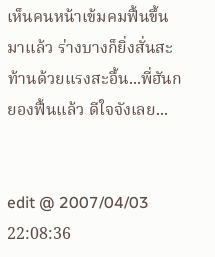เห็นคนหน้าเข้มคมฟื้นขึ้นมาแล้ว ร่างบางก็ยิ่งสั่นสะท้านด้วยแรงสะอื้น...พี่ฮันกยองฟื้นแล้ว ดีใจจังเลย...


edit @ 2007/04/03 22:08:36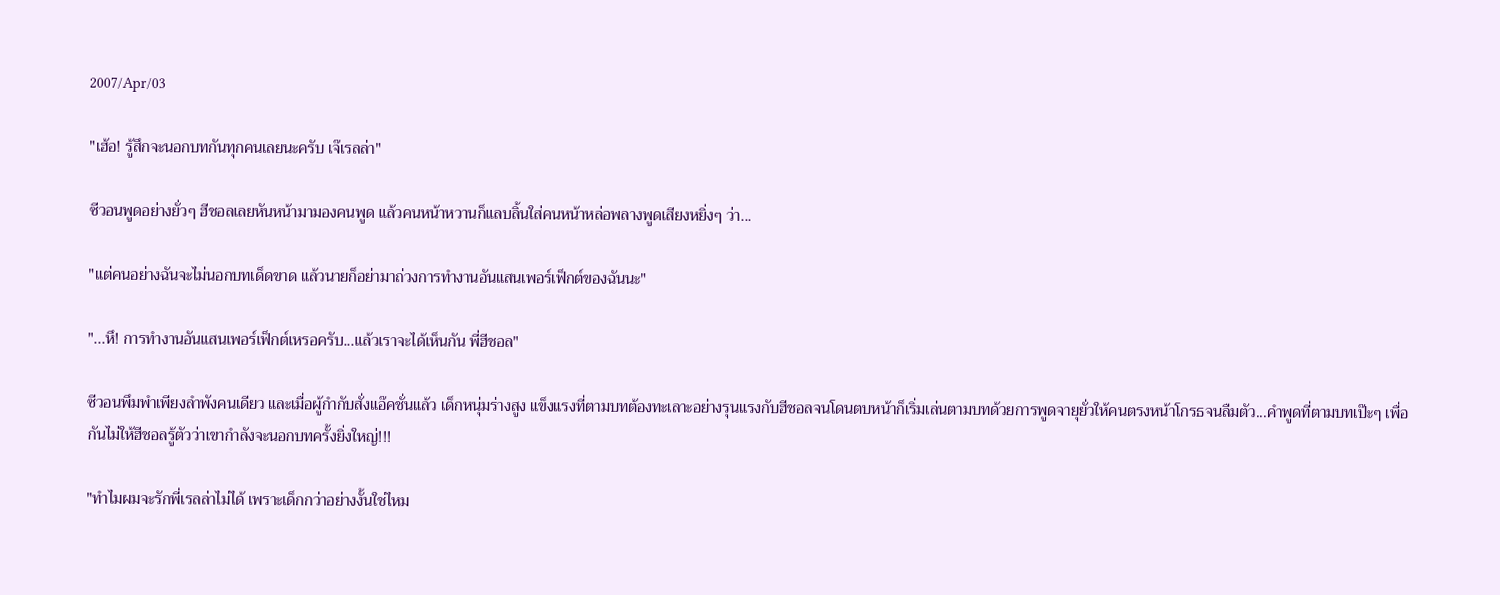2007/Apr/03

"เฮ้อ! รู้สึกจะนอกบทกันทุกคนเลยนะครับ เจ๊เรลล่า"

ซีวอนพูดอย่างยั่วๆ ฮีชอลเลยหันหน้ามามองคนพูด แล้วคนหน้าหวานก็แลบลิ้นใส่คนหน้าหล่อพลางพูดเสียงหยิ่งๆ ว่า...

"แต่คนอย่างฉันจะไม่นอกบทเด็ดขาด แล้วนายก็อย่ามาถ่วงการทำงานอันแสนเพอร์เฟ็กต์ของฉันนะ"

"...หึ! การทำงานอันแสนเพอร์เฟ็กต์เหรอครับ...แล้วเราจะได้เห็นกัน พี่ฮีชอล"

ซีวอนพึมพำเพียงลำพังคนเดียว และเมื่อผู้กำกับสั่งแอ๊คชั่นแล้ว เด็กหนุ่มร่างสูง แข็งแรงที่ตามบทต้องทะเลาะอย่างรุนแรงกับฮีชอลจนโดนตบหน้าก็เริ่มเล่นตามบทด้วยการพูดจายุยั่วให้คนตรงหน้าโกรธจนลืมตัว...คำพูดที่ตามบทเป๊ะๆ เพื่อกันไม่ให้ฮีชอลรู้ตัวว่าเขากำลังจะนอกบทครั้งยิ่งใหญ่!!!

"ทำไมผมจะรักพี่เรลล่าไม่ได้ เพราะเด็กกว่าอย่างงั้นใช่ไหม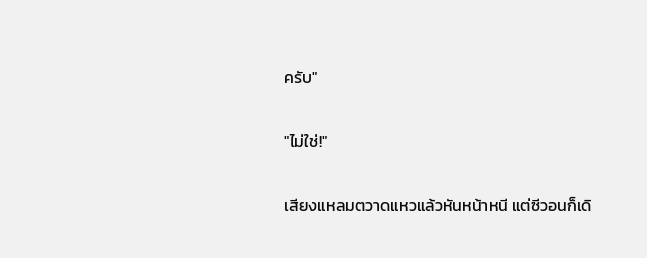ครับ"

"ไม่ใช่!"

เสียงแหลมตวาดแหวแล้วหันหน้าหนี แต่ซีวอนก็เดิ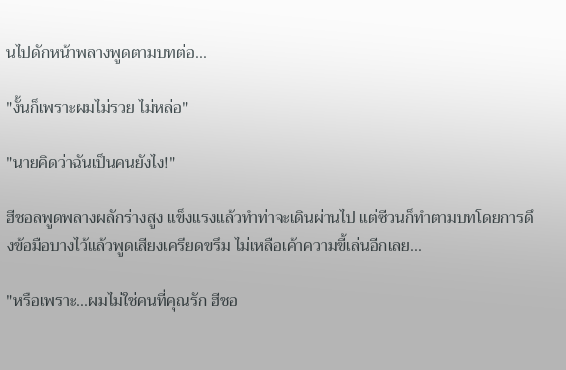นไปดักหน้าพลางพูดตามบทต่อ...

"งั้นก็เพราะผมไม่รวย ไม่หล่อ"

"นายคิดว่าฉันเป็นคนยังไง!"

ฮีชอลพูดพลางผลักร่างสูง แข็งแรงแล้วทำท่าจะเดินผ่านไป แต่ซีวนก็ทำตามบทโดยการดึงข้อมือบางไว้แล้วพูดเสียงเครียดขรึม ไม่เหลือเค้าความขี้เล่นอีกเลย...

"หรือเพราะ...ผมไม่ใช่คนที่คุณรัก ฮีชอ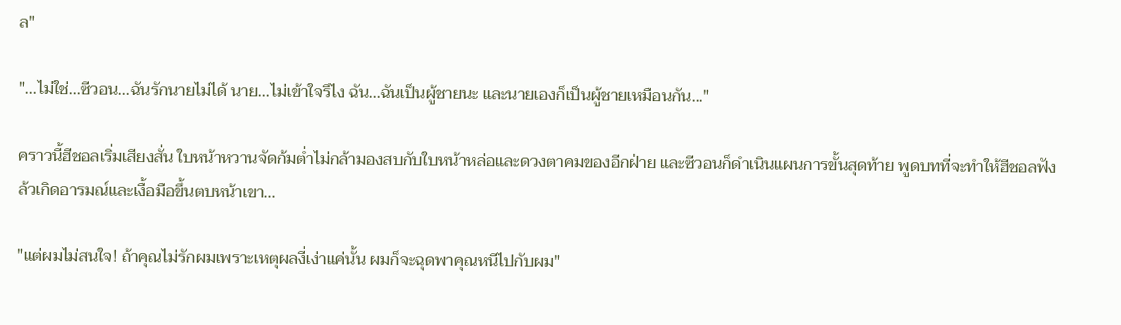ล"

"...ไม่ใช่...ซีวอน...ฉันรักนายไม่ได้ นาย...ไม่เข้าใจรึไง ฉัน...ฉันเป็นผู้ชายนะ และนายเองก็เป็นผู้ชายเหมือนกัน..."

คราวนี้ฮีชอลเริ่มเสียงสั่น ใบหน้าหวานจัดก้มต่ำไม่กล้ามองสบกับใบหน้าหล่อและดวงตาคมของอีกฝ่าย และซีวอนก็ดำเนินแผนการขั้นสุดท้าย พูดบทที่จะทำให้ฮีชอลฟังล้วเกิดอารมณ์และเงื้อมือขึ้นตบหน้าเขา...

"แต่ผมไม่สนใจ! ถ้าคุณไม่รักผมเพราะเหตุผลงี่เง่าแค่นั้น ผมก็จะฉุดพาคุณหนีไปกับผม"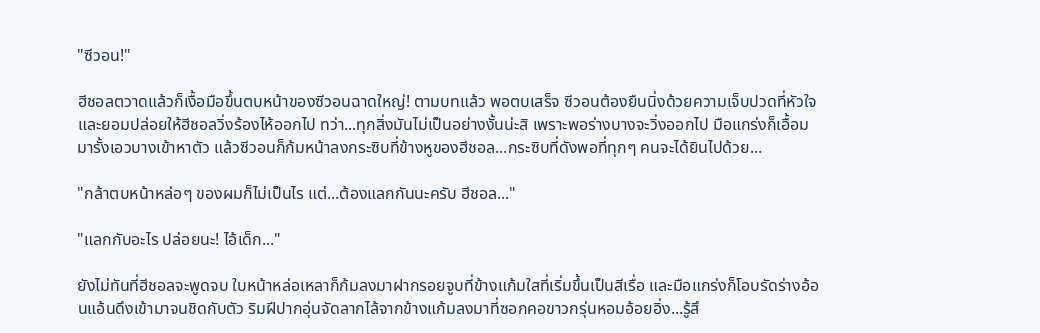"ซีวอน!"

ฮีชอลตวาดแล้วก็เงื้อมือขึ้นตบหน้าของซีวอนฉาดใหญ่! ตามบทแล้ว พอตบเสร็จ ซีวอนต้องยืนนิ่งด้วยความเจ็บปวดที่หัวใจ และยอมปล่อยให้ฮีชอลวิ่งร้องไห้ออกไป ทว่า...ทุกสิ่งมันไม่เป็นอย่างงั้นน่ะสิ เพราะพอร่างบางจะวิ่งออกไป มือแกร่งก็เอื้อมมารั้งเอวบางเข้าหาตัว แล้วซีวอนก็ก้มหน้าลงกระซิบที่ข้างหูของฮีชอล...กระซิบที่ดังพอที่ทุกๆ คนจะได้ยินไปด้วย...

"กล้าตบหน้าหล่อๆ ของผมก็ไม่เป็นไร แต่...ต้องแลกกันนะครับ ฮีชอล..."

"แลกกับอะไร ปล่อยนะ! ไอ้เด็ก..."

ยังไม่ทันที่ฮีชอลจะพูดจบ ใบหน้าหล่อเหลาก็ก้มลงมาฝากรอยจูบที่ข้างแก้มใสที่เริ่มขึ้นเป็นสีเรื่อ และมือแกร่งก็โอบรัดร่างอ้อนแอ้นดึงเข้ามาจนชิดกับตัว ริมฝีปากอุ่นจัดลากไล้จากข้างแก้มลงมาที่ซอกคอขาวกรุ่นหอมอ้อยอิ่ง...รู้สึ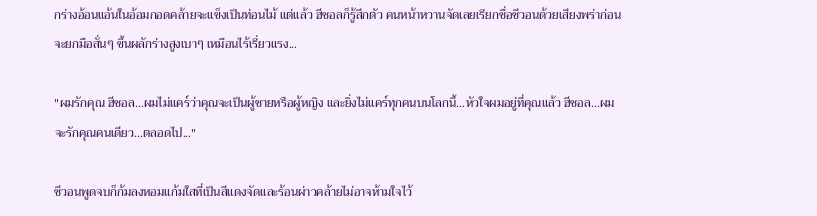กร่างอ้อนแอ้นในอ้อมกอดคล้ายจะแข็งเป็นท่อนไม้ แต่แล้ว ฮีชอลก็รู้สึกตัว คนหน้าหวานจัดเลยเรียกชื่อซีวอนด้วยเสียงพร่าก่อนจะยกมือสั่นๆ ขึ้นผลักร่างสูงเบาๆ เหมือนไร้เรี่ยวแรง...

"ผมรักคุณ ฮีชอล...ผมไม่แคร์ว่าคุณจะเป็นผู้ชายหรือผู้หญิง และยิ่งไม่แคร์ทุกคนบนโลกนี้...หัวใจผมอยู่ที่คุณแล้ว ฮีชอล...ผมจะรักคุณคนเดียว...ตลอดไป..."

ซีวอนพูดจบก็ก้มลงหอมแก้มใสที่เป็นสีแดงจัดและร้อนผ่าวคล้ายไม่อาจห้ามใจไว้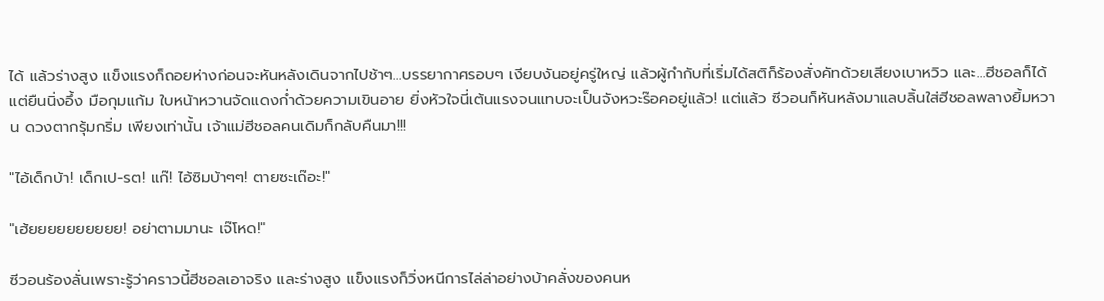ได้ แล้วร่างสูง แข็งแรงก็ถอยห่างก่อนจะหันหลังเดินจากไปช้าๆ...บรรยากาศรอบๆ เงียบงันอยู่ครู่ใหญ่ แล้วผู้กำกับที่เริ่มได้สติก็ร้องสั่งคัทด้วยเสียงเบาหวิว และ...ฮีชอลก็ได้แต่ยืนนิ่งอึ้ง มือกุมแก้ม ใบหน้าหวานจัดแดงก่ำด้วยความเขินอาย ยิ่งหัวใจนี่เต้นแรงจนแทบจะเป็นจังหวะร๊อคอยู่แล้ว! แต่แล้ว ซีวอนก็หันหลังมาแลบลิ้นใส่ฮีชอลพลางยิ้มหวาน ดวงตากรุ้มกริ่ม เพียงเท่านั้น เจ้าแม่ฮีชอลคนเดิมก็กลับคืนมา!!!

"ไอ้เด็กบ้า! เด็กเป-รต! แก๊! ไอ้ซิมบ้าๆๆ! ตายซะเถ๊อะ!"

"เฮ้ยยยยยยยยยย! อย่าตามมานะ เจ๊โหด!"

ซีวอนร้องลั่นเพราะรู้ว่าคราวนี้ฮีชอลเอาจริง และร่างสูง แข็งแรงก็วิ่งหนีการไล่ล่าอย่างบ้าคลั่งของคนห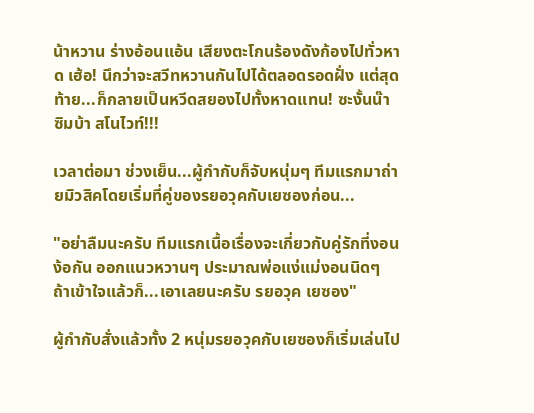น้าหวาน ร่างอ้อนแอ้น เสียงตะโกนร้องดังก้องไปทั่วหาด เฮ้อ! นึกว่าจะสวีทหวานกันไปได้ตลอดรอดฝั่ง แต่สุดท้าย...ก็กลายเป็นหวีดสยองไปทั้งหาดแทน! ซะงั้นน๊า ซิมบ้า สโนไวท์!!!

เวลาต่อมา ช่วงเย็น...ผู้กำกับก็จับหนุ่มๆ ทีมแรกมาถ่ายมิวสิคโดยเริ่มที่คู่ของรยอวุคกับเยซองก่อน...

"อย่าลืมนะครับ ทีมแรกเนื้อเรื่องจะเกี่ยวกับคู่รักที่งอนง้อกัน ออกแนวหวานๆ ประมาณพ่อแง่แม่งอนนิดๆ ถ้าเข้าใจแล้วก็...เอาเลยนะครับ รยอวุค เยซอง"

ผู้กำกับสั่งแล้วทั้ง 2 หนุ่มรยอวุคกับเยซองก็เริ่มเล่นไป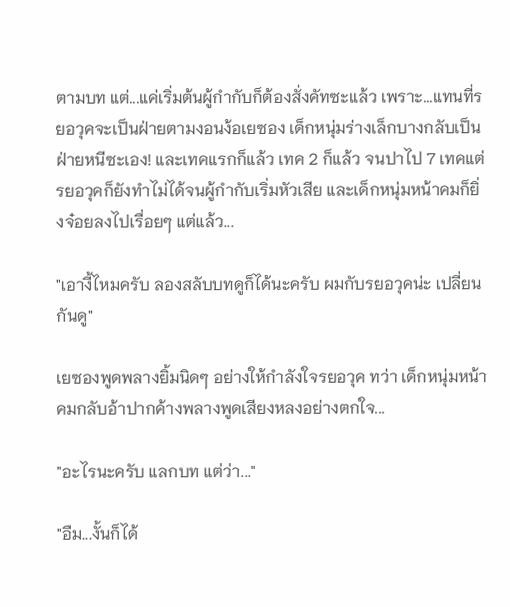ตามบท แต่...แค่เริ่มต้นผู้กำกับก็ต้องสั่งคัทซะแล้ว เพราะ...แทนที่รยอวุคจะเป็นฝ่ายตามงอนง้อเยซอง เด็กหนุ่มร่างเล็กบางกลับเป็นฝ่ายหนีซะเอง! และเทคแรกก็แล้ว เทค 2 ก็แล้ว จนปาไป 7 เทคแต่รยอวุคก็ยังทำไม่ได้จนผู้กำกับเริ่มหัวเสีย และเด็กหนุ่มหน้าคมก็ยิ่งจ๋อยลงไปเรื่อยๆ แต่แล้ว...

"เอางี้ไหมครับ ลองสลับบทดูก็ได้นะครับ ผมกับรยอวุคน่ะ เปลี่ยนกันดู"

เยซองพูดพลางยิ้มนิดๆ อย่างให้กำลังใจรยอวุค ทว่า เด็กหนุ่มหน้าคมกลับอ้าปากค้างพลางพูดเสียงหลงอย่างตกใจ...

"อะไรนะครับ แลกบท แต่ว่า..."

"อืม...งั้นก็ได้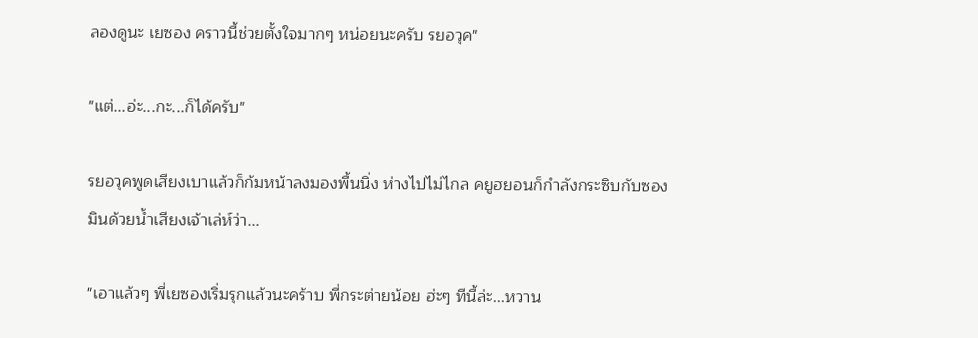ลองดูนะ เยซอง คราวนี้ช่วยตั้งใจมากๆ หน่อยนะครับ รยอวุค"

"แต่...อ่ะ...กะ...ก็ได้ครับ"

รยอวุคพูดเสียงเบาแล้วก็ก้มหน้าลงมองพื้นนิ่ง ห่างไปไม่ไกล คยูฮยอนก็กำลังกระซิบกับซองมินด้วยน้ำเสียงเจ้าเล่ห์ว่า...

"เอาแล้วๆ พี่เยซองเริ่มรุกแล้วนะคร้าบ พี่กระต่ายน้อย ฮ่ะๆ ทีนี้ล่ะ...หวาน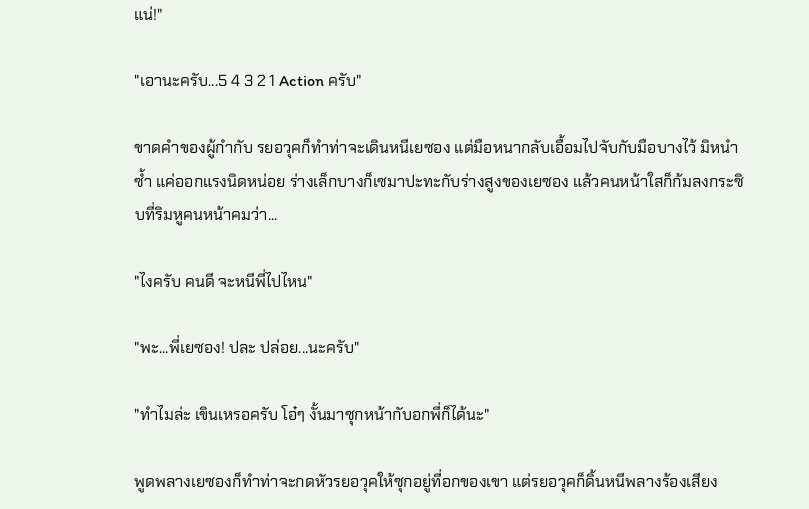แน่!"

"เอานะครับ...5 4 3 2 1 Action ครับ"

ขาดคำของผู้กำกับ รยอวุคก็ทำท่าจะเดินหนีเยซอง แต่มือหนากลับเอื้อมไปจับกับมือบางไว้ มิหนำซ้ำ แค่ออกแรงนิดหน่อย ร่างเล็กบางก็เซมาปะทะกับร่างสูงของเยซอง แล้วคนหน้าใสก็ก้มลงกระซิบที่ริมหูคนหน้าคมว่า...

"ไงครับ คนดี จะหนีพี่ไปไหน"

"พะ...พี่เยซอง! ปละ ปล่อย...นะครับ"

"ทำไมล่ะ เขินเหรอครับ โอ๋ๆ งั้นมาซุกหน้ากับอกพี่ก็ได้นะ"

พูดพลางเยซองก็ทำท่าจะกดหัวรยอวุคให้ซุกอยู่ที่อกของเขา แต่รยอวุคก็ดิ้นหนีพลางร้องเสียง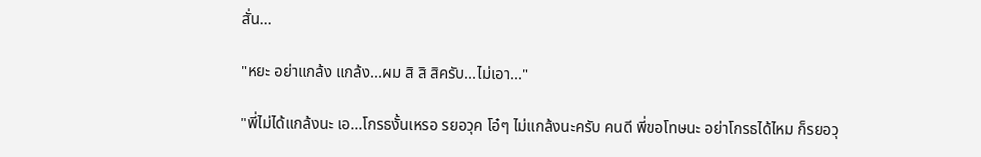สั่น...

"หยะ อย่าแกล้ง แกล้ง...ผม สิ สิ สิครับ...ไม่เอา..."

"พี่ไม่ได้แกล้งนะ เอ...โกรธงั้นเหรอ รยอวุค โอ๋ๆ ไม่แกล้งนะครับ คนดี พี่ขอโทษนะ อย่าโกรธได้ไหม ก็รยอวุ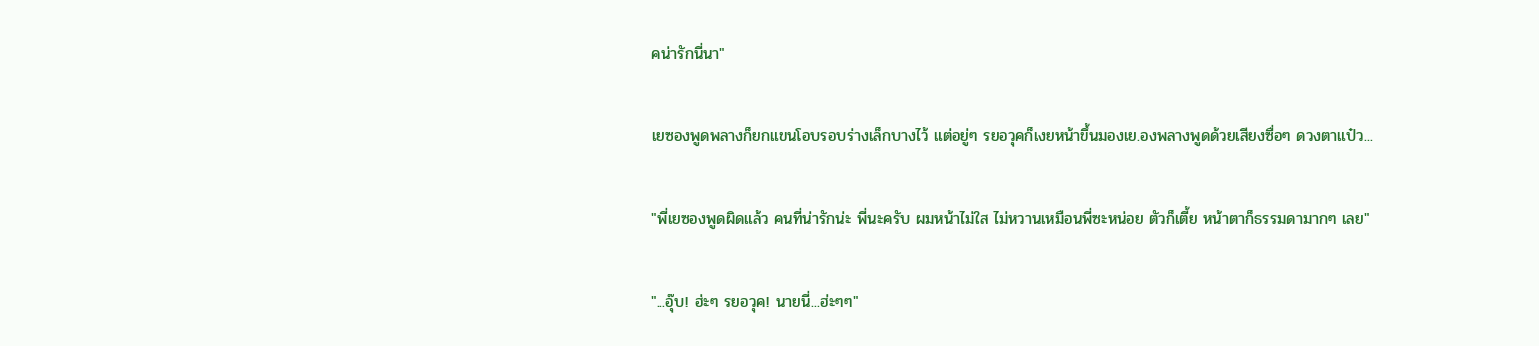คน่ารักนี่นา"

เยซองพูดพลางก็ยกแขนโอบรอบร่างเล็กบางไว้ แต่อยู่ๆ รยอวุคก็เงยหน้าขึ้นมองเย.องพลางพูดด้วยเสียงซื่อๆ ดวงตาแป๋ว...

"พี่เยซองพูดผิดแล้ว คนที่น่ารักน่ะ พี่นะครับ ผมหน้าไม่ใส ไม่หวานเหมือนพี่ซะหน่อย ตัวก็เตี้ย หน้าตาก็ธรรมดามากๆ เลย"

"...อุ๊บ! ฮ่ะๆ รยอวุค! นายนี่...ฮ่ะๆๆ"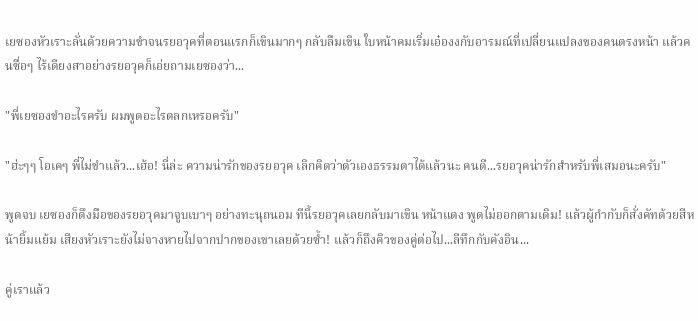เยซองหัวเราะลั่นด้วยความขำจนรยอวุคที่ตอนแรกก็เขินมากๆ กลับลืมเขิน ใบหน้าคมเริ่มเอ๋องงกับอารมณ์ที่เปลี่ยนแปลงของคนตรงหน้า แล้วคนซื่อๆ ไร้เดียงสาอย่างรยอวุคก็เอ่ยถามเยซองว่า...

"พี่เยซองขำอะไรครับ ผมพูดอะไรตลกเหรอครับ"

"ฮ่ะๆๆ โอเคๆ พี่ไม่ขำแล้ว...เฮ้อ! นี่ล่ะ ความน่ารักของรยอวุค เลิกคิดว่าตัวเองธรรมดาได้แล้วนะ คนดี...รยอวุคน่ารักสำหรับพี่เสมอนะครับ"

พูดจบ เยซองก็ดึงมือของรยอวุคมาจูบเบาๆ อย่างทะนุถนอม ทีนี้รยอวุคเลยกลับมาเขิน หน้าแดง พูดไม่ออกตามเดิม! แล้วผู้กำกับก็สั่งคัทด้วยสีหน้ายิ้มแย้ม เสียงหัวเราะยังไม่จางหายไปจากปากของเขาเลยด้วยซ้ำ! แล้วก็ถึงคิวของคู่ต่อไป...ลีทึกกับคังอิน...

คู่เราแล้ว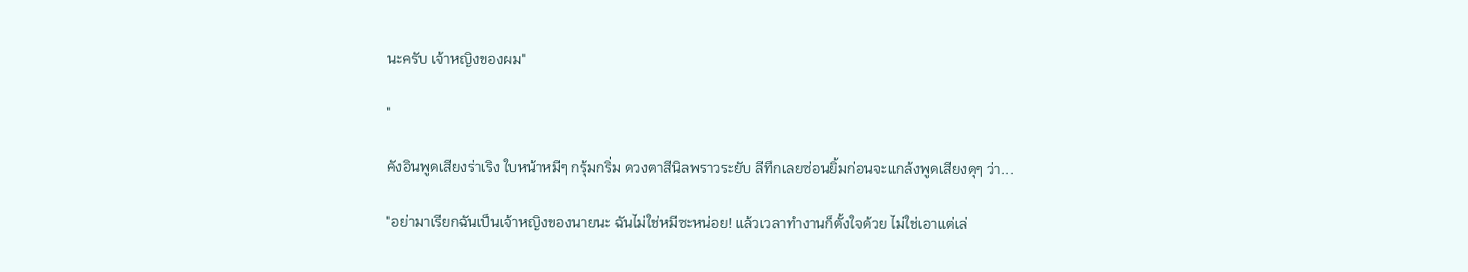นะครับ เจ้าหญิงของผม"

"

คังอินพูดเสียงร่าเริง ใบหน้าหมีๆ กรุ้มกริ่ม ดวงตาสีนิลพราวระยับ ลีทึกเลยซ่อนยิ้มก่อนจะแกล้งพูดเสียงดุๆ ว่า...

"อย่ามาเรียกฉันเป็นเจ้าหญิงของนายนะ ฉันไม่ใช่หมีซะหน่อย! แล้วเวลาทำงานก็ตั้งใจด้วย ไม่ใช่เอาแต่เล่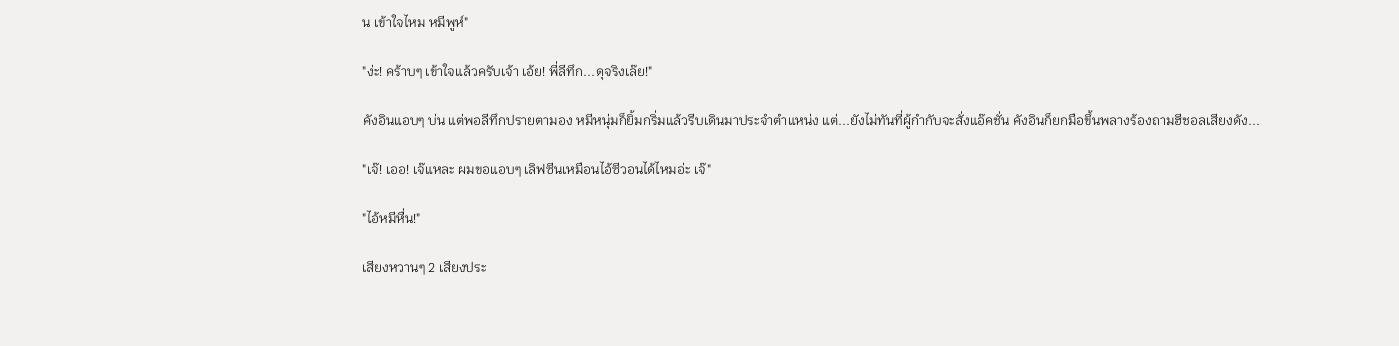น เข้าใจไหม หมีพูห์"

"ง่ะ! คร้าบๆ เข้าใจแล้วครับเจ้า เอ้ย! พี่ลีทึก...ดุจริงเล๊ย!"

คังอินแอบๆ บ่น แต่พอลีทึกปรายตามอง หมีหนุ่มก็ยิ้มกริ่มแล้วรีบเดินมาประจำตำแหน่ง แต่...ยังไม่ทันที่ผู้กำกับจะสั่งแอ๊คชั่น คังอินก็ยกมือขึ้นพลางร้องถามฮีชอลเสียงดัง...

"เจ๊! เออ! เจ๊แหละ ผมขอแอบๆ เลิฟซีนเหมือนไอ้ซีวอนได้ไหมอ่ะ เจ๊"

"ไอ้หมีหื่น!"

เสียงหวานๆ 2 เสียงประ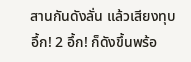สานกันดังลั่น แล้วเสียงทุบ อึ้ก! 2 อึ้ก! ก็ดังขึ้นพร้อ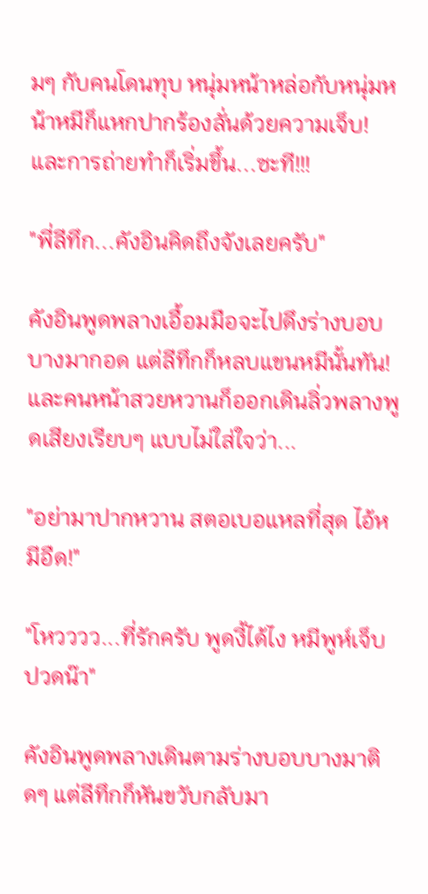มๆ กับคนโดนทุบ หนุ่มหน้าหล่อกับหนุ่มหน้าหมีก็แหกปากร้องลั่นด้วยความเจ็บ! และการถ่ายทำก็เริ่มขึ้น...ซะที!!!

"พี่ลีทึก...คังอินคิดถึงจังเลยครับ"

คังอินพูดพลางเอื้อมมือจะไปดึงร่างบอบบางมากอด แต่ลีทึกก็หลบแขนหมีนั้นทัน! และคนหน้าสวยหวานก็ออกเดินลิ่วพลางพูดเสียงเรียบๆ แบบไม่ใส่ใจว่า...

"อย่ามาปากหวาน สตอเบอแหลที่สุด ไอ้หมีอืด!"

"โหวววว...ที่รักครับ พูดงี้ได้ไง หมีพูห์เจ็บปวดน๊า"

คังอินพูดพลางเดินตามร่างบอบบางมาติดๆ แต่ลีทึกก็หันขวับกลับมา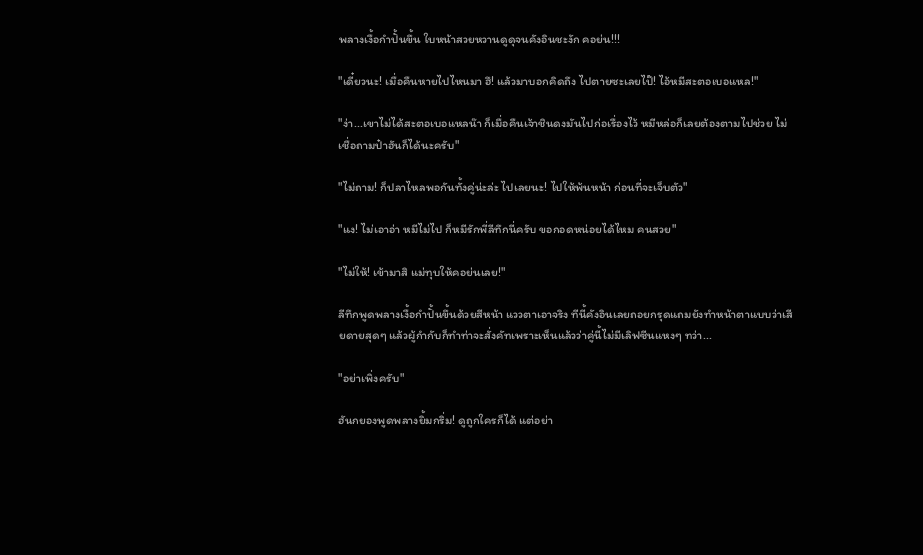พลางเงื้อกำปั้นขึ้น ใบหน้าสวยหวานดูดุจนคังอินชะงัก คอย่น!!!

"เดี๋ยวนะ! เมื่อคืนหายไปไหนมา ฮึ! แล้วมาบอกคิดถึง ไปตายซะเลยไป๊! ไอ้หมีสะตอเบอแหล!"

"ง่า...เขาไม่ได้สะตอเบอแหลน๊า ก็เมื่อคืนเจ้าชินดงมันไปก่อเรื่องไว้ หมีหล่อก็เลยต้องตามไปช่วย ไม่เชื่อถามป๋าฮันก็ได้นะครับ"

"ไม่ถาม! ก็ปลาไหลพอกันทั้งคู่น่ะล่ะ ไปเลยนะ! ไปให้พ้นหน้า ก่อนที่จะเจ็บตัว"

"แง! ไม่เอาอ่า หมีไม่ไป ก็หมีรักพี่ลีทึกนี่ครับ ขอกอดหน่อยได้ไหม คนสวย"

"ไม่ให้! เข้ามาสิ แม่ทุบให้คอย่นเลย!"

ลีทึกพูดพลางเงื้อกำปั้นขึ้นด้วยสีหน้า แววตาเอาจริง ทีนี้คังอินเลยถอยกรุดแถมยังทำหน้าตาแบบว่าเสียดายสุดๆ แล้วผู้กำกับก็ทำท่าจะสั่งคัทเพราะเห็นแล้วว่าคู่นี้ไม่มีเลิฟซีนแหงๆ ทว่า...

"อย่าเพิ่งครับ"

ฮันกยองพูดพลางยิ้มกริ่ม! ดูถูกใครก็ได้ แต่อย่า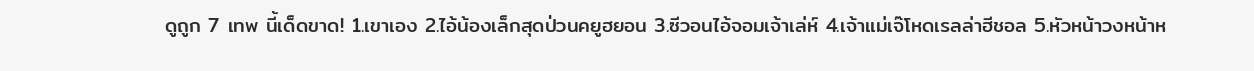ดูถูก 7 เทพ นี้เด็ดขาด! 1.เขาเอง 2.ไอ้น้องเล็กสุดป่วนคยูฮยอน 3.ซีวอนไอ้จอมเจ้าเล่ห์ 4.เจ้าแม่เจ๊โหดเรลล่าฮีชอล 5.หัวหน้าวงหน้าห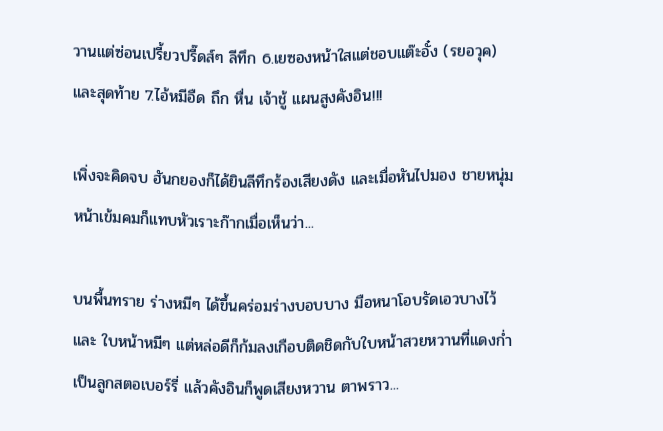วานแต่ซ่อนเปรี้ยวปรี๊ดส์ๆ ลีทึก 6.เยซองหน้าใสแต่ชอบแต๊ะอั๋ง (รยอวุค) และสุดท้าย 7.ไอ้หมีอืด ถึก หื่น เจ้าชู้ แผนสูงคังอิน!!!

เพิ่งจะคิดจบ ฮันกยองก็ได้ยินลีทึกร้องเสียงดัง และเมื่อหันไปมอง ชายหนุ่มหน้าเข้มคมก็แทบหัวเราะก๊ากเมื่อเห็นว่า...

บนพื้นทราย ร่างหมีๆ ได้ขึ้นคร่อมร่างบอบบาง มือหนาโอบรัดเอวบางไว้ และ ใบหน้าหมีๆ แต่หล่อดีก็ก้มลงเกือบติดชิดกับใบหน้าสวยหวานที่แดงก่ำเป็นลูกสตอเบอร์รี่ แล้วคังอินก็พูดเสียงหวาน ตาพราว...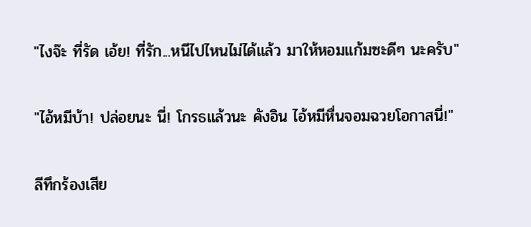"ไงจ๊ะ ที่รัด เอ้ย! ที่รัก...หนีไปไหนไม่ได้แล้ว มาให้หอมแก้มซะดีๆ นะครับ"

"ไอ้หมีบ้า! ปล่อยนะ นี่! โกรธแล้วนะ คังอิน ไอ้หมีหื่นจอมฉวยโอกาสนี่!"

ลีทึกร้องเสีย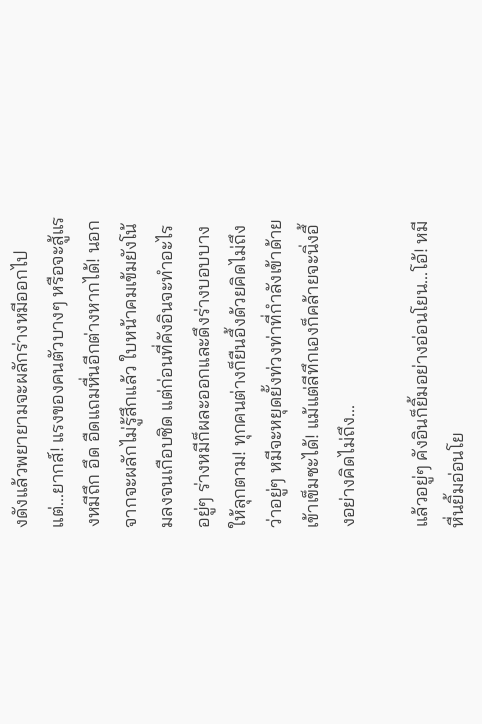งดังแล้วพยายามจะผลักร่างหมีออกไป แต่...ยากส์! แรงของคนตัวบางๆ หรือจะสู้แรงหมีถึก อึด อืดแถมหื่นอีกต่างหากได้! นอกจากจะผลักไม่รู้สึกแล้ว ใบหน้าคมเข้มยังโน้มลงจนเกือบชิด แต่ก่อนที่คังอินจะทำอะไร อยู่ๆ ร่างหมีก็ผละออกและดึงร่างบอบบางให้ลุกตาม! ทุกคนต่างก็ยืนอึ้งด้วยคิดไม่ถึงว่าอยู่ๆ หมีจะหยุดยั้งท่วงท่าที่กำลังเข้าด้ายเข้าเข็มซะได้! แม้แต่ลีทึกเองก็คล้ายจะนิ่งอึ้งอย่างคิดไม่ถึง...

แล้วอยู่ๆ คังอินก็ยิ้มอย่างอ่อนโยน...โอ้! หมีหื่นยิ้มอ่อนโย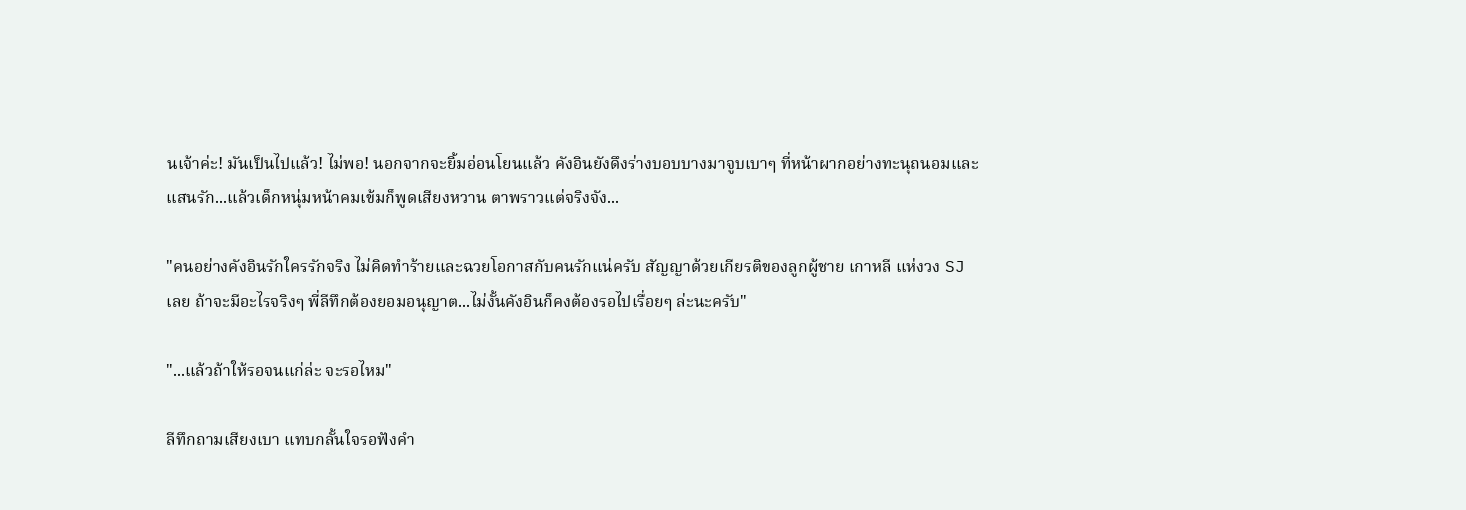นเจ้าค่ะ! มันเป็นไปแล้ว! ไม่พอ! นอกจากจะยิ้มอ่อนโยนแล้ว คังอินยังดึงร่างบอบบางมาจูบเบาๆ ที่หน้าผากอย่างทะนุถนอมและแสนรัก...แล้วเด็กหนุ่มหน้าคมเข้มก็พูดเสียงหวาน ตาพราวแต่จริงจัง...

"คนอย่างคังอินรักใครรักจริง ไม่คิดทำร้ายและฉวยโอกาสกับคนรักแน่ครับ สัญญาด้วยเกียรติของลูกผู้ชาย เกาหลี แห่งวง SJ เลย ถ้าจะมีอะไรจริงๆ พี่ลีทึกต้องยอมอนุญาต...ไม่งั้นคังอินก็คงต้องรอไปเรื่อยๆ ล่ะนะครับ"

"...แล้วถ้าให้รอจนแก่ล่ะ จะรอไหม"

ลีทึกถามเสียงเบา แทบกลั้นใจรอฟังคำ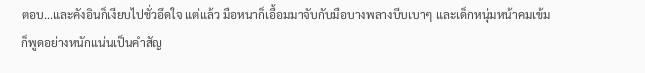ตอบ...และคังอินก็เงียบไปชั่วอึดใจ แต่แล้ว มือหนาก็เอื้อมมาจับกับมือบางพลางบีบเบาๆ และเด็กหนุ่มหน้าคมเข้มก็พูดอย่างหนักแน่นเป็นคำสัญ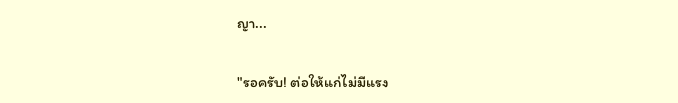ญา...

"รอครับ! ต่อให้แก่ไม่มีแรง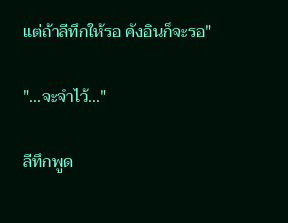แต่ถ้าลีทึกให้รอ คังอินก็จะรอ"

"...จะจำไว้..."

ลีทึกพูด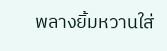พลางยิ้มหวานใส่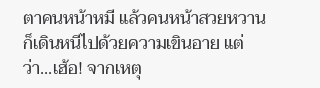ตาคนหน้าหมี แล้วคนหน้าสวยหวานก็เดินหนีไปด้วยความเขินอาย แต่ว่า...เฮ้อ! จากเหตุ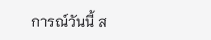การณ์วันนี้ ส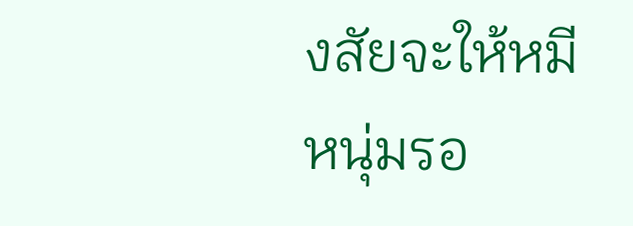งสัยจะให้หมีหนุ่มรอ